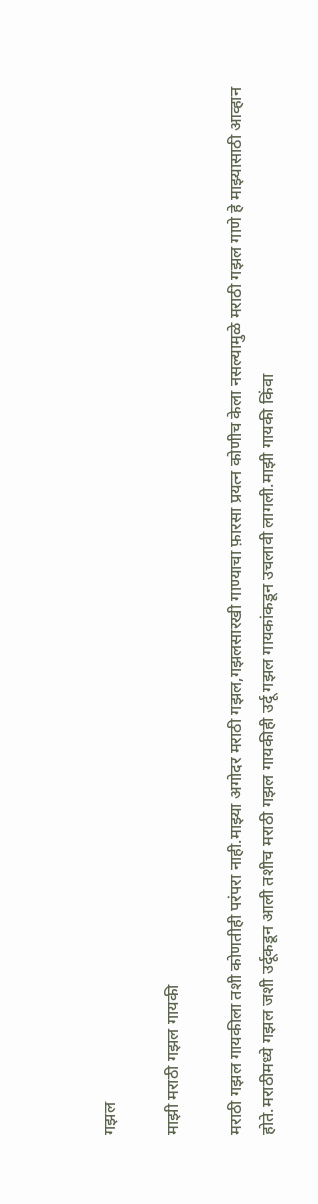गझल

माझी मराठी गझल गायकी

मराठी गझल गायकीला तशी कोणतीही परंपरा नाही.माझ्या अगोदर मराठी गझल,गझलसारखी गाण्याचा फ़ारसा प्रयत्न कोणीच केला नसल्यामुळे मराठी गझल गाणे हे माझ्यासाठी आव्हान होते.मराठीमध्ये गझल जशी उर्दूकडून आली तशीच मराठी गझल गायकीही उर्दू गझल गायकांकडून उचलावी लागली.माझी गायकी किंवा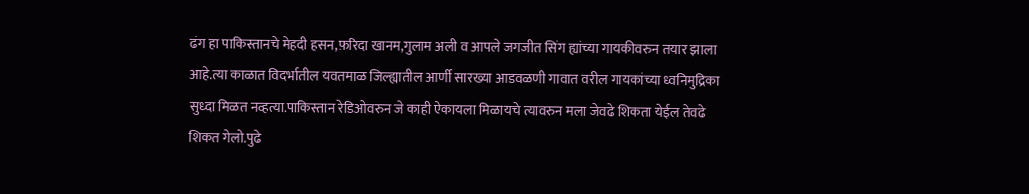ढंग हा पाकिस्तानचे मेहदी हसन,फ़रिदा खानम,गुलाम अली व आपले जगजीत सिंग ह्यांच्या गायकीवरुन तयार झाला आहे.त्या काळात विदर्भातील यवतमाळ जिल्ह्यातील आर्णी सारख्या आडवळणी गावात वरील गायकांच्या ध्वनिमुद्रिका सुध्दा मिळत नव्हत्या.पाकिस्तान रेडिओवरुन जे काही ऐकायला मिळायचे त्यावरुन मला जेवढे शिकता येईल तेवढे शिकत गेलो.पुढे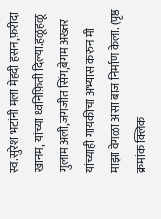स्व.सुरेश भटांनी मला मेहदी हसन,फ़रीदा खानम, यांच्या ध्वनिफ़िती दिल्या.हळूहळू गुलाम अली,जगजीत सिंग,बेगम अख्तर यांच्याही गायकीचा अभ्यास करुन मी माझा वेगळा असा बाज निर्माण केला. (पृष्ठ क्रमांक क्लिक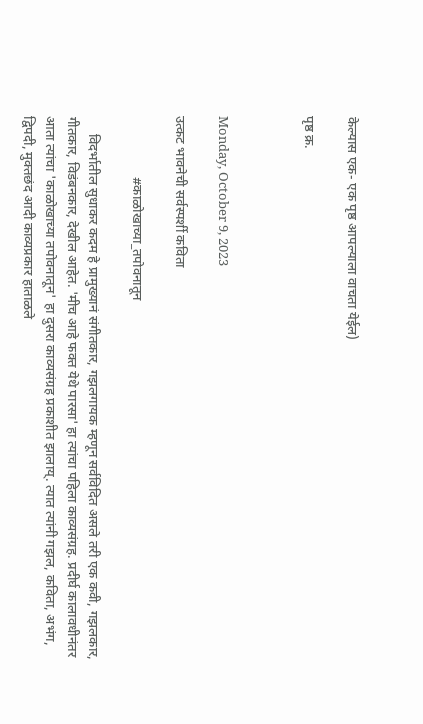केल्यास एक- एक पृष्ठ आपल्याला वाचता येईल)

पृष्ठ क्र.



Monday, October 9, 2023

उत्कट भावनेची सर्वस्पर्शी कविता

                  #काळोखाच्या_तपोवनातून

     विदर्भातील सुधाकर कदम हे प्रामुख्यानं संगीतकार, गझलगायक म्हणून सर्वविदित असले तरी एक कवी, गझलकार, गीतकार, विडंबनकार, देखील आहेत. 'मीच आहे फक्त येथे पारसा' हा त्यांचा पहिला काव्यसंग्रह. प्रदीर्घ कालावधीनंतर आता त्यांचा 'काळोखाच्या तपोवनातून' हा दुसरा काव्यसंग्रह प्रकाशीत झालाय्. त्यात त्यांनी गझल, कविता, अभंग, द्विपदी, मुक्तछंद आदी काव्यप्रकार हाताळले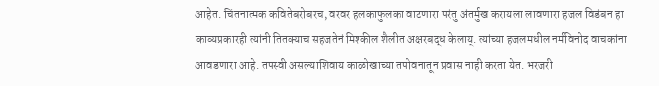आहेत. चिंतनात्मक कवितेबरोबरच, वरवर हलकाफुलका वाटणारा परंतु अंतर्मुख करायला लावणारा हजल विडंबन हा काव्यप्रकारही त्यांनी तितक्याच सहजतेनं मिश्कील शैलीत अक्षरबद्ध केलाय्. त्यांच्या हजलमधील नर्मविनोद वाचकांना आवडणारा आहे. तपस्वी असल्याशिवाय काळोखाच्या तपोवनातून प्रवास नाही करता येत. भरजरी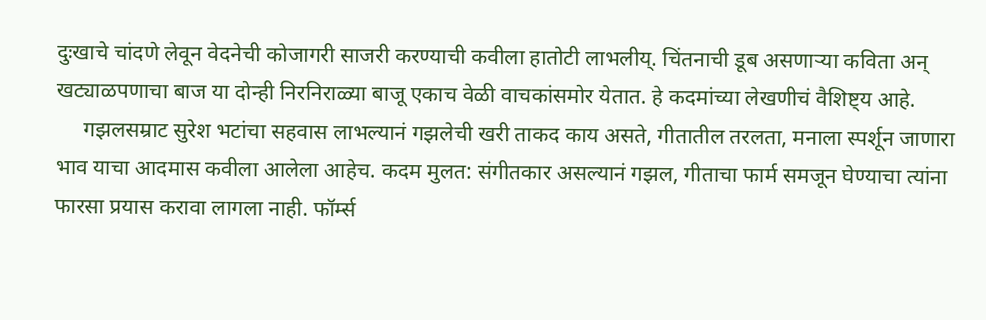दुःखाचे चांदणे लेवून वेदनेची कोजागरी साजरी करण्याची कवीला हातोटी लाभलीय्. चिंतनाची डूब असणाऱ्या कविता अन् खट्याळपणाचा बाज या दोन्ही निरनिराळ्या बाजू एकाच वेळी वाचकांसमोर येतात. हे कदमांच्या लेखणीचं वैशिष्ट्य आहे.
     गझलसम्राट सुरेश भटांचा सहवास लाभल्यानं गझलेची खरी ताकद काय असते, गीतातील तरलता, मनाला स्पर्शून जाणारा भाव याचा आदमास कवीला आलेला आहेच. कदम मुलत: संगीतकार असल्यानं गझल, गीताचा फार्म समजून घेण्याचा त्यांना फारसा प्रयास करावा लागला नाही. फॉर्म्स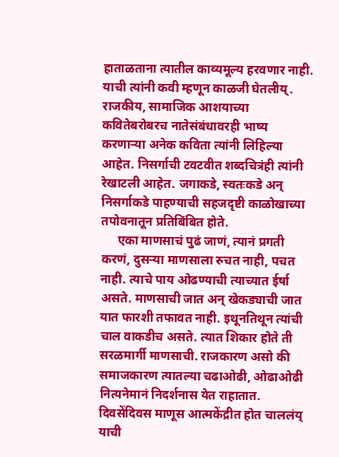हाताळताना त्यातील काव्यमूल्य हरवणार नाही. याची त्यांनी कवी म्हणून काळजी घेतलीय्. राजकीय, सामाजिक आशयाच्या कवितेबरोबरच नातेसंबंधावरही भाष्य करणाऱ्या अनेक कविता त्यांनी लिहिल्या आहेत. निसर्गाची टवटवीत शब्दचित्रंही त्यांनी रेखाटली आहेत. जगाकडे, स्वतःकडे अन् निसर्गाकडे पाहण्याची सहजदृष्टी काळोखाच्या तपोवनातून प्रतिबिंबित होते.
     एका माणसाचं पुढं जाणं, त्यानं प्रगती करणं, दुसऱ्या माणसाला रुचत नाही, पचत नाही. त्याचे पाय ओढण्याची त्याच्यात ईर्षा असते. माणसाची जात अन् खेकड्याची जात यात फारशी तफावत नाही. इथूनतिथून त्यांची चाल वाकडीच असते. त्यात शिकार होते ती सरळमार्गी माणसाची. राजकारण असो की समाजकारण त्यातल्या चढाओढी, ओढाओढी नित्यनेमानं निदर्शनास येत राहातात. दिवसेंदिवस माणूस आत्मकेंद्रीत होत चाललंय् याची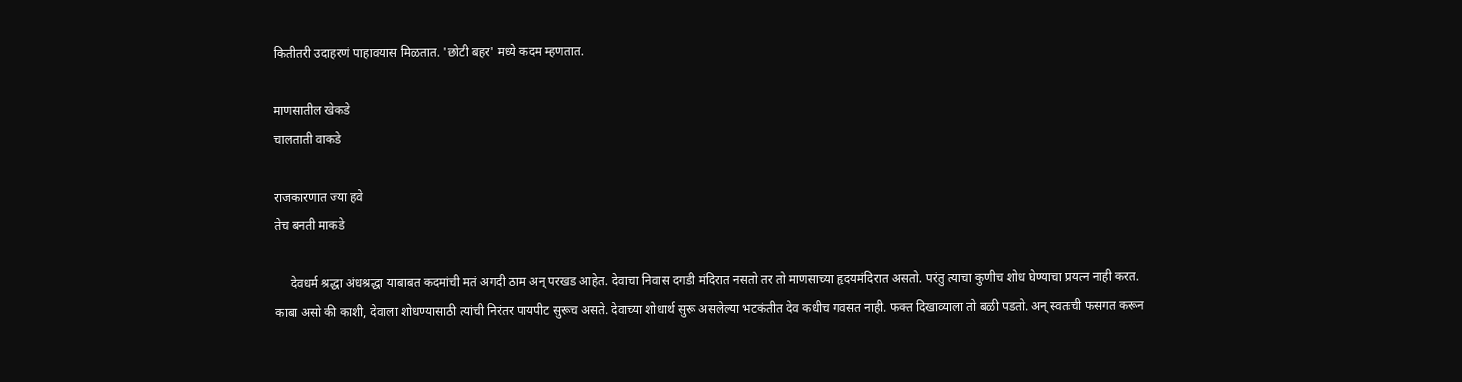कितीतरी उदाहरणं पाहावयास मिळतात. 'छोटी बहर' मध्ये कदम म्हणतात.

माणसातील खेकडे
चालताती वाकडे

राजकारणात ज्या हवे
तेच बनती माकडे

     देवधर्म श्रद्धा अंधश्रद्धा याबाबत कदमांची मतं अगदी ठाम अन् परखड आहेत. देवाचा निवास दगडी मंदिरात नसतो तर तो माणसाच्या हृदयमंदिरात असतो. परंतु त्याचा कुणीच शोध घेण्याचा प्रयत्न नाही करत. काबा असो की काशी, देवाला शोधण्यासाठी त्यांची निरंतर पायपीट सुरूच असते. देवाच्या शोधार्थ सुरू असलेल्या भटकंतीत देव कधीच गवसत नाही. फक्त दिखाव्याला तो बळी पडतो. अन् स्वतःची फसगत करून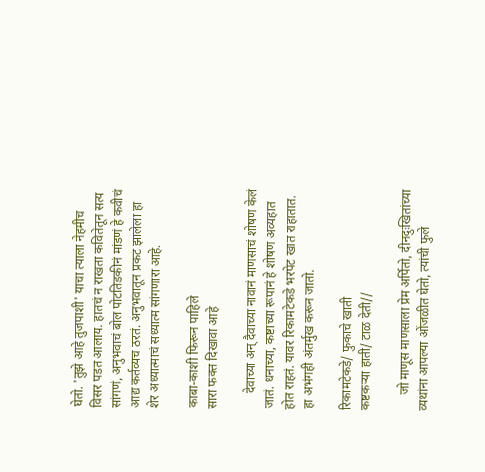घेतो. 'तुझे आहे तुजपाशी' याचा त्याला नेहमीच विसर पडत आलाय. हातचं न राखता कवितेतून सत्य सांगणं, अनुभवाचं बोल पोटतिडकीनं मांडणं हे कवीचं आद्य कर्तव्यच ठरतं. अनुभवातून प्रकट झालेला हा शेर अध्यात्माचं सध्यात्म सांगणारा आहे.

काबा-काशी फिरून पाहिले
सारा फक्त दिखावा आहे

     देवाच्या अन् दैवाच्या नावानं माणसाचं शोषण केलं जातं. धनाच्या, कष्टाच्या रूपानं हे शोषण अव्यहात होत राहतं. यावर रिकामटेकडे भरपेट खात राहातात. हा अभंगही अंतर्मुख करून जातो.

रिकामटेकडे/ फुकाचे खाती
कष्टकऱ्या हाती/ टाळ देती//

     जो माणूस माणसाला प्रेम अर्पितो, दीनदुःखितांच्या व्यथांना आपल्या ओंजळीत घेतो, त्यांची फुले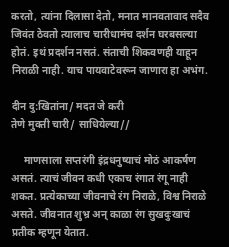करतो, त्यांना दिलासा देतो, मनात मानवतावाद सदैव जिवंत ठेवतो त्यालाच चारीधामंच दर्शन घरबसल्या होतं. इथं प्रदर्शन नसतं. संताची शिकवणही याहून निराळी नाही. याच पायवाटेवरून जाणारा हा अभंग.

दीन दु:खितांना/ मदत जे करी
तेणे मुक्ती चारी/ साधियेल्या//

     माणसाला सप्तरंगी इंद्रधनुष्याचं मोठं आकर्षण असतं. त्याचं जीवन कधी एकाच रंगात रंगू नाही शकत. प्रत्येकाच्या जीवनाचे रंग निराळे, विश्व निराळे असते. जीवनात शुभ्र अन् काळा रंग सुखदुःखाचं प्रतीक म्हणून येतात.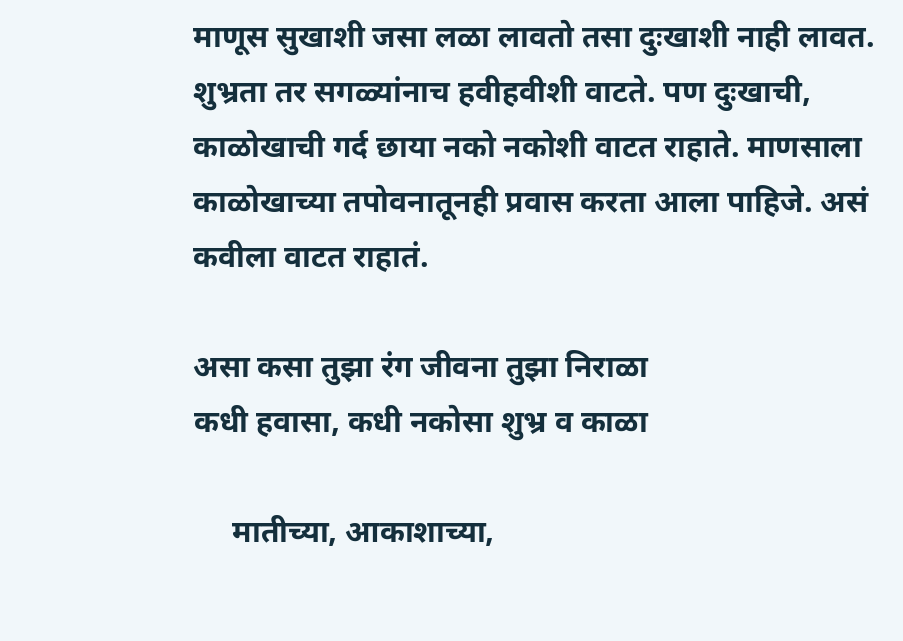माणूस सुखाशी जसा लळा लावतो तसा दुःखाशी नाही लावत. शुभ्रता तर सगळ्यांनाच हवीहवीशी वाटते. पण दुःखाची, काळोखाची गर्द छाया नको नकोशी वाटत राहाते. माणसाला काळोखाच्या तपोवनातूनही प्रवास करता आला पाहिजे. असं कवीला वाटत राहातं.

असा कसा तुझा रंग जीवना तुझा निराळा
कधी हवासा, कधी नकोसा शुभ्र व काळा

     मातीच्या, आकाशाच्या,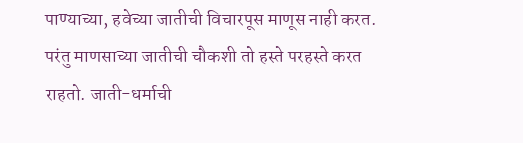पाण्याच्या, हवेच्या जातीची विचारपूस माणूस नाही करत. परंतु माणसाच्या जातीची चौकशी तो हस्ते परहस्ते करत राहतो. जाती-धर्माची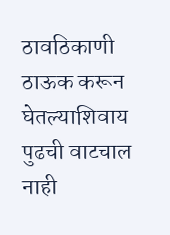ठावठिकाणी ठाऊक करून घेतल्याशिवाय पुढची वाटचाल नाही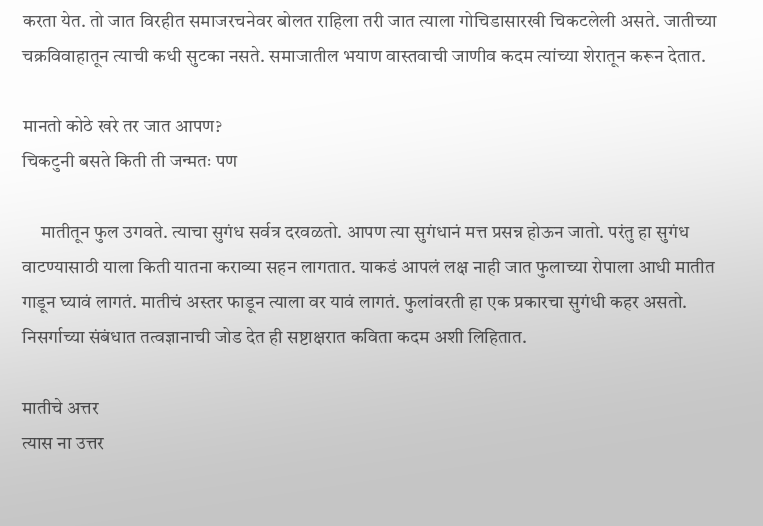करता येत. तो जात विरहीत समाजरचनेवर बोलत राहिला तरी जात त्याला गोचिडासारखी चिकटलेली असते. जातीच्या चक्रविवाहातून त्याची कधी सुटका नसते. समाजातील भयाण वास्तवाची जाणीव कदम त्यांच्या शेरातून करून देतात.

मानतो कोठे खरे तर जात आपण?
चिकटुनी बसते किती ती जन्मतः पण

     मातीतून फुल उगवते. त्याचा सुगंध सर्वत्र दरवळतो. आपण त्या सुगंधानं मत्त प्रसन्न होऊन जातो. परंतु हा सुगंध वाटण्यासाठी याला किती यातना कराव्या सहन लागतात. याकडं आपलं लक्ष नाही जात फुलाच्या रोपाला आधी मातीत गाडून घ्यावं लागतं. मातीचं अस्तर फाडून त्याला वर यावं लागतं. फुलांवरती हा एक प्रकारचा सुगंधी कहर असतो. निसर्गाच्या संबंधात तत्वज्ञानाची जोड देत ही सष्टाक्षरात कविता कदम अशी लिहितात.

मातीचे अत्तर
त्यास ना उत्तर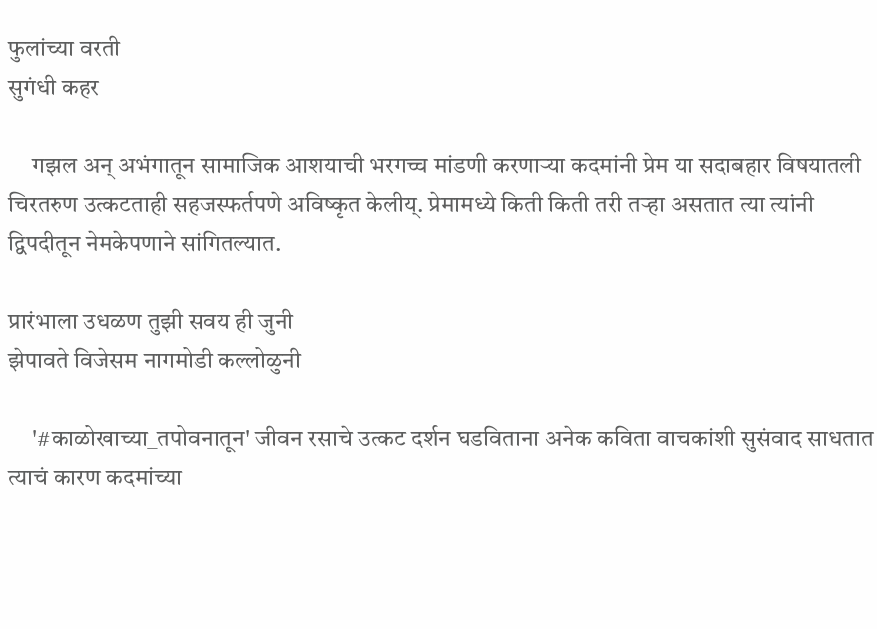फुलांच्या वरती
सुगंधी कहर

     गझल अन् अभंगातून सामाजिक आशयाची भरगच्च मांडणी करणाऱ्या कदमांनी प्रेम या सदाबहार विषयातली चिरतरुण उत्कटताही सहजस्फर्तपणे अविष्कृत केलीय्. प्रेमामध्ये किती किती तरी तऱ्हा असतात त्या त्यांनी द्विपदीतून नेमकेपणाने सांगितल्यात.

प्रारंभाला उधळण तुझी सवय ही जुनी
झेपावते विजेसम नागमोडी कल्लोळुनी

     '#काळोखाच्या_तपोवनातून' जीवन रसाचे उत्कट दर्शन घडविताना अनेक कविता वाचकांशी सुसंवाद साधतात त्याचं कारण कदमांच्या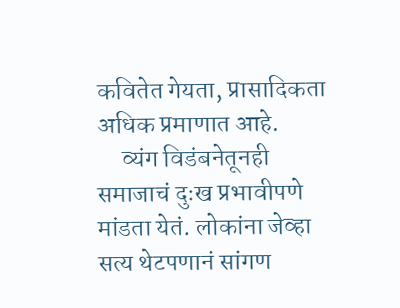कवितेत गेयता, प्रासादिकता अधिक प्रमाणात आहे.
     व्यंग विडंबनेतूनही समाजाचं दुःख प्रभावीपणे मांडता येतं. लोकांना जेव्हा सत्य थेटपणानं सांगण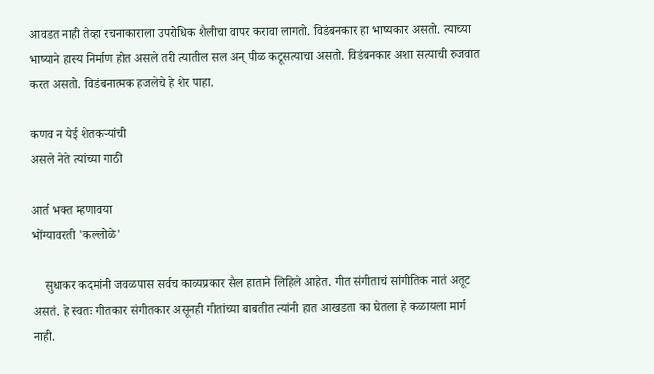आवडत नाही तेव्हा रचनाकाराला उपरोधिक शैलीचा वापर करावा लागतो. विडंबनकार हा भाष्यकार असतो. त्याच्या भाष्याने हास्य निर्माण होत असले तरी त्यातील सल अन् पीळ कटूसत्याचा असतो. विडंबनकार अशा सत्याची रुजवात करत असतो. विडंबनात्मक हजलेचे हे शेर पाहा.

कणव न येई शेतकऱ्यांची
असले नेते त्यांच्या गाठी

आर्त भक्त म्हणावया
भोंग्यावरती 'कल्लोळे'

    सुधाकर कदमांनी जवळपास सर्वच काव्यप्रकार सैल हाताने लिहिले आहेत. गीत संगीताचं सांगीतिक नातं अतूट असतं. हे स्वतः गीतकार संगीतकार असूनही गीतांच्या बाबतीत त्यांनी हात आखडता का घेतला हे कळायला मार्ग नाही.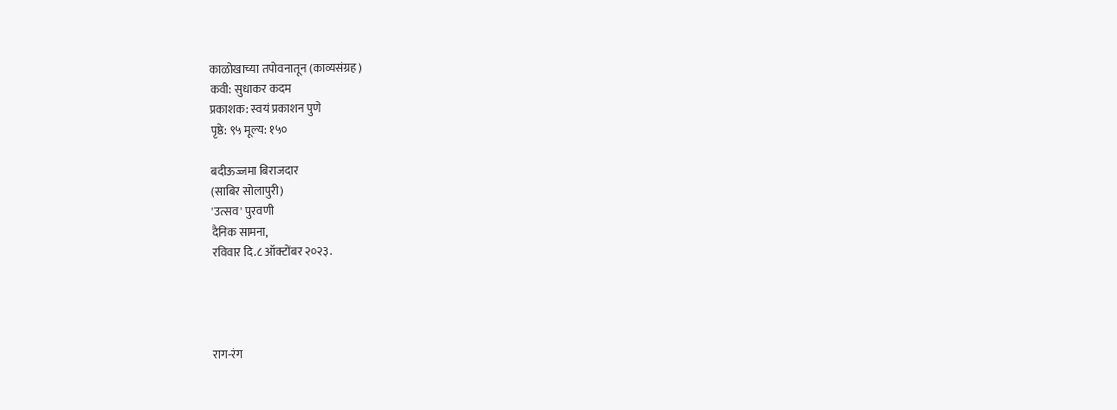काळोखाच्या तपोवनातून (काव्यसंग्रह)
कवी: सुधाकर कदम
प्रकाशक: स्वयं प्रकाशन पुणे
पृष्ठे: ९५ मूल्य: १५०

बदीऊज्जमा बिराजदार
(साबिर सोलापुरी)
'उत्सव' पुरवणी
दैनिक सामना,
रविवार दि.८ ऑक्टोंबर २०२३.




राग-रंग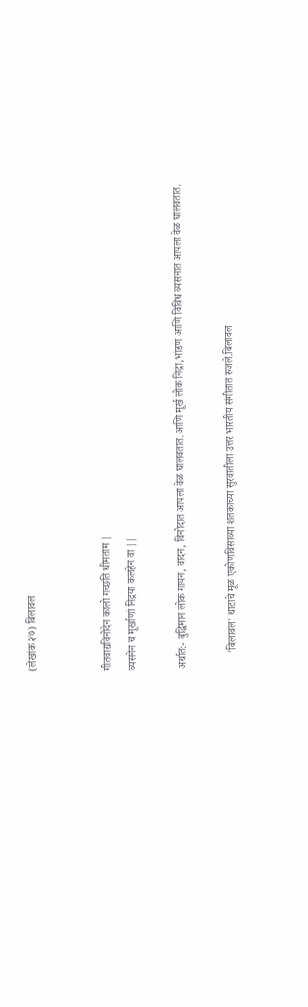(लेखांक २७) बिलावल


गीतवाद्यविनोदेन कालो गच्छति धीमताम |
व्यसनेन च मूर्खाणां निद्रया कलहेन वा ||

अर्थात:- बुद्धिमान लोक गायन, वादन, विनोदात आपला वेळ घालवतात.आणि मूर्ख लोक निद्रा,भांडण आणि विविध व्यसनात आपला वेळ घालवतात.

      'बिलावल' थाटाचे मूळ एकोणविसाव्या शतकाच्या सुरवातीला उत्तर भारतीय संगीतात रुजले.बिलावल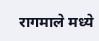रागमाले मध्ये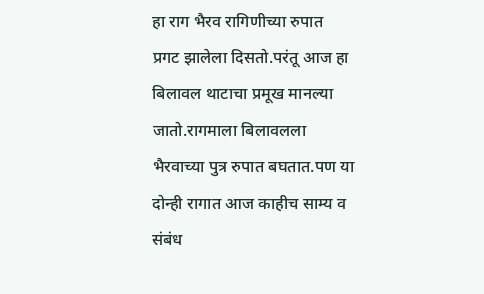हा राग भैरव रागिणीच्या रुपात प्रगट झालेला दिसतो.परंतू आज हा बिलावल थाटाचा प्रमूख मानल्या जातो.रागमाला बिलावलला भैरवाच्या पुत्र रुपात बघतात.पण या दोन्ही रागात आज काहीच साम्य व संबंध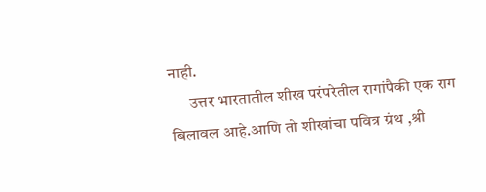नाही.
      उत्तर भारतातील शीख परंपरेतील रागांपैकी एक राग बिलावल आहे.आणि तो शीखांचा पवित्र ग्रंथ ,श्री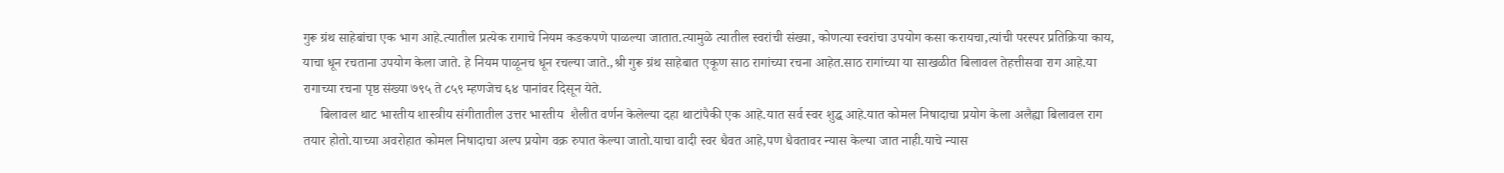गुरू ग्रंथ साहेबांचा एक भाग आहे.त्यातील प्रत्येक रागाचे नियम कडकपणे पाळल्या जातात.त्यामुळे त्यातील स्वरांची संख्या, कोणत्या स्वरांचा उपयोग कसा करायचा,त्यांची परस्पर प्रतिक्रिया काय, याचा धून रचताना उपयोग केला जाते. हे नियम पाळूनच धून रचल्या जाते.,श्री गुरू ग्रंथ साहेबात एकूण साठ रागांच्या रचना आहेत.साठ रागांच्या या साखळीत बिलावल तेहत्तीसवा राग आहे.या रागाच्या रचना पृष्ठ संख्या ७९५ ते ८५९ म्हणजेच ६४ पानांवर दिसून येते.
     बिलावल थाट भारतीय शास्त्रीय संगीतातील उत्तर भारतीय  शैलीत वर्णन केलेल्या दहा थाटांपैकी एक आहे.यात सर्व स्वर शुद्ध आहे.यात कोमल निषादाचा प्रयोग केला अलैह्या बिलावल राग तयार होतो.याच्या अवरोहात कोमल निषादाचा अल्प प्रयोग वक्र रुपात केल्या जातो.याचा वादी स्वर धैवत आहे,पण धैवतावर न्यास केल्या जात नाही.याचे न्यास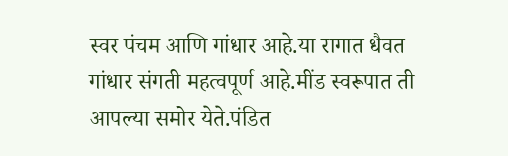स्वर पंचम आणि गांधार आहे.या रागात धैवत गांधार संगती महत्वपूर्ण आहे.मींड स्वरूपात ती आपल्या समोर येते.पंडित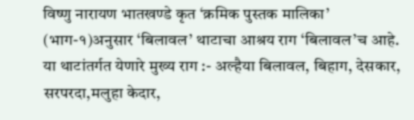विष्णु नारायण भातखण्डे कृत ‘क्रमिक पुस्तक मालिका’
(भाग-१)अनुसार ‘बिलावल’ थाटाचा आश्रय राग ‘बिलावल’च आहे. या थाटांतर्गत येणारे मुख्य राग :- अल्हैया बिलावल, बिहाग, देसकार, सरपरदा,मलुहा केदार,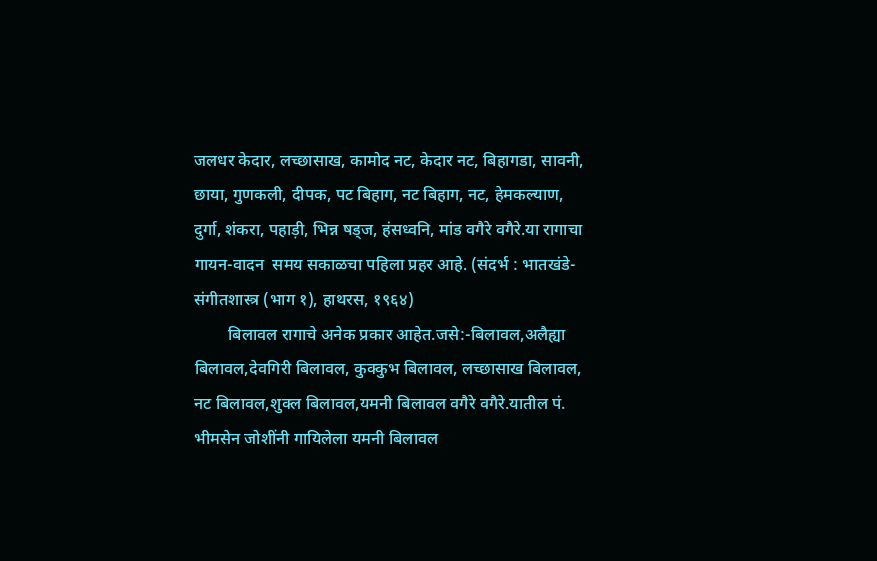जलधर केदार, लच्छासाख, कामोद नट, केदार नट, बिहागडा, सावनी, छाया, गुणकली, दीपक, पट बिहाग, नट बिहाग, नट, हेमकल्याण, दुर्गा, शंकरा, पहाड़ी, भिन्न षड्ज, हंसध्वनि, मांड वगैरे वगैरे.या रागाचा गायन-वादन  समय सकाळचा पहिला प्रहर आहे. (संदर्भ : भातखंडे-संगीतशास्त्र (भाग १), हाथरस, १९६४)
        बिलावल रागाचे अनेक प्रकार आहेत.जसे:-बिलावल,अलैह्या बिलावल,देवगिरी बिलावल, कुक्कुभ बिलावल, लच्छासाख बिलावल, नट बिलावल,शुक्ल बिलावल,यमनी बिलावल वगैरे वगैरे.यातील पं. भीमसेन जोशींनी गायिलेला यमनी बिलावल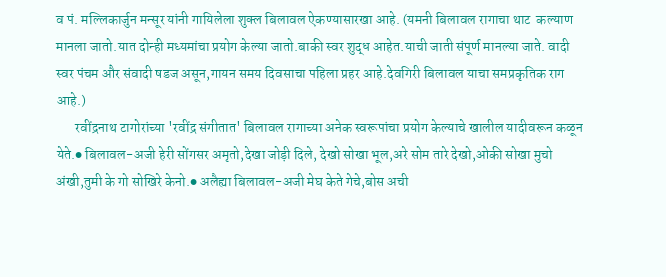व पं. मल्लिकार्जुन मन्सूर यांनी गायिलेला शुक्ल बिलावल ऐकण्यासारखा आहे. (यमनी बिलावल रागाचा थाट  कल्याण मानला जातो.यात दोन्ही मध्यमांचा प्रयोग केल्या जातो.बाकी स्वर शुद्ध आहेत.याची जाती संपूर्ण मानल्या जाते. वादी स्वर पंचम और संवादी षडज असून,गायन समय दिवसाचा पहिला प्रहर आहे.देवगिरी बिलावल याचा समप्रकृतिक राग आहे.)
       रवींद्रनाथ टागोरांच्या 'रवींद्र संगीतात' बिलावल रागाच्या अनेक स्वरूपांचा प्रयोग केल्याचे खालील यादीवरून कळून येते.● बिलावल-अजी हेरी सोंगसर अमृतो,देखा जोड़ी दिले, देखो सोखा भूल,अरे सोम तारे देखो,ओकी सोखा मुचो अंखी,तुमी के गो सोखिरे केनो.● अलैह्या बिलावल-अजी मेघ केते गेचे,बोस अची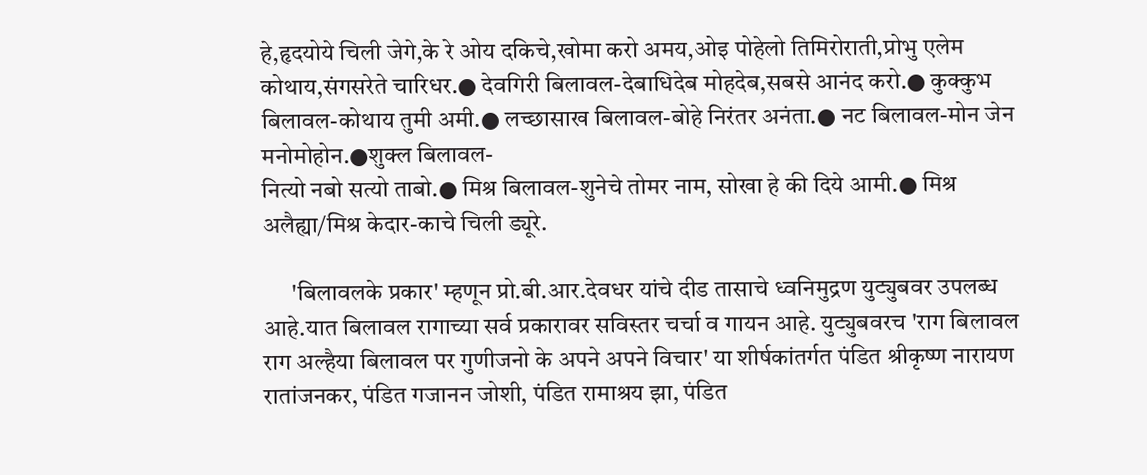हे,हृदयोये चिली जेगे,के रे ओय दकिचे,खोमा करो अमय,ओइ पोहेलो तिमिरोराती,प्रोभु एलेम कोथाय,संगसरेते चारिधर.● देवगिरी बिलावल-देबाधिदेब मोहदेब,सबसे आनंद करो.● कुक्कुभ बिलावल-कोथाय तुमी अमी.● लच्छासाख बिलावल-बोहे निरंतर अनंता.● नट बिलावल-मोन जेन मनोमोहोन.●शुक्ल बिलावल-
नित्यो नबो सत्यो ताबो.● मिश्र बिलावल-शुनेचे तोमर नाम, सोखा हे की दिये आमी.● मिश्र अलैह्या/मिश्र केदार-काचे चिली ड्यूरे.

      'बिलावलके प्रकार' म्हणून प्रो.बी.आर.देवधर यांचे दीड तासाचे ध्वनिमुद्रण युट्युबवर उपलब्ध आहे.यात बिलावल रागाच्या सर्व प्रकारावर सविस्तर चर्चा व गायन आहे. युट्युबवरच 'राग बिलावल राग अल्हैया बिलावल पर गुणीजनो के अपने अपने विचार' या शीर्षकांतर्गत पंडित श्रीकृष्ण नारायण रातांजनकर, पंडित गजानन जोशी, पंडित रामाश्रय झा, पंडित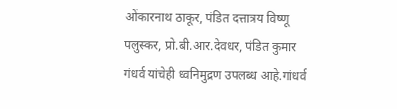ओंकारनाथ ठाकूर, पंडित दत्तात्रय विष्णू पलुस्कर, प्रो.बी.आर.देवधर, पंडित कुमार गंधर्व यांचेही ध्वनिमुद्रण उपलब्ध आहे.गांधर्व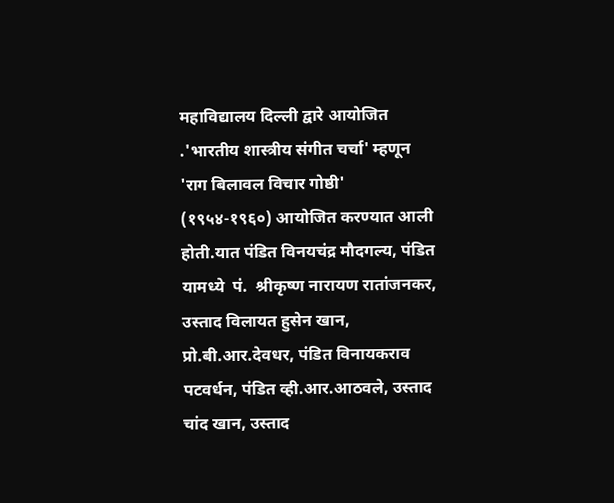महाविद्यालय दिल्ली द्वारे आयोजित .'भारतीय शास्त्रीय संगीत चर्चा' म्हणून 'राग बिलावल विचार गोष्ठी' (१९५४-१९६०) आयोजित करण्यात आली होती.यात पंडित विनयचंद्र मौदगल्य, पंडित यामध्ये  पं.  श्रीकृष्ण नारायण रातांजनकर, उस्ताद विलायत हुसेन खान, प्रो.बी.आर.देवधर, पंडित विनायकराव पटवर्धन, पंडित व्ही.आर.आठवले, उस्ताद चांद खान, उस्ताद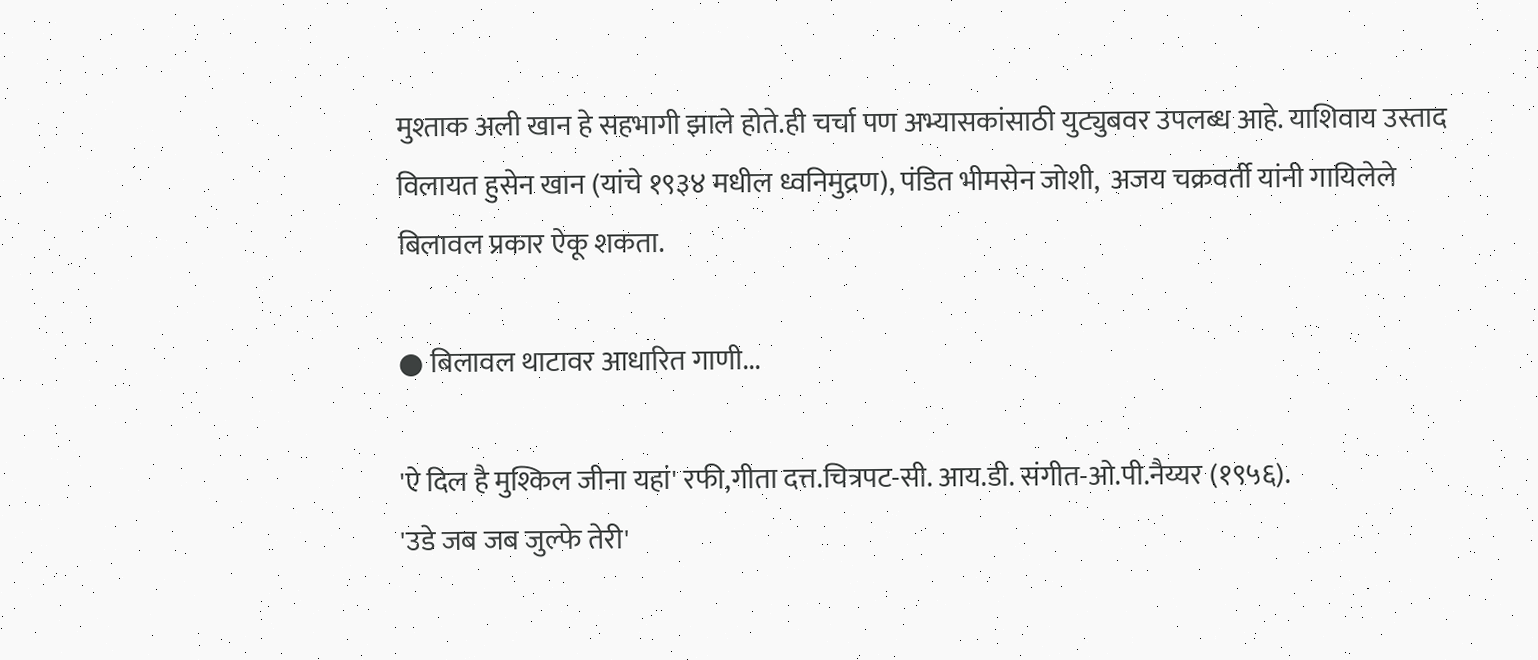मुश्ताक अली खान हे सहभागी झाले होते.ही चर्चा पण अभ्यासकांसाठी युट्युबवर उपलब्ध आहे. याशिवाय उस्ताद विलायत हुसेन खान (यांचे १९३४ मधील ध्वनिमुद्रण), पंडित भीमसेन जोशी,  अजय चक्रवर्ती यांनी गायिलेले बिलावल प्रकार ऐकू शकता.

● बिलावल थाटावर आधारित गाणी...

'ऐ दिल है मुश्किल जीना यहां' रफी,गीता दत्त.चित्रपट-सी. आय.डी. संगीत-ओ.पी.नैय्यर (१९५६).
'उडे जब जब जुल्फे तेरी'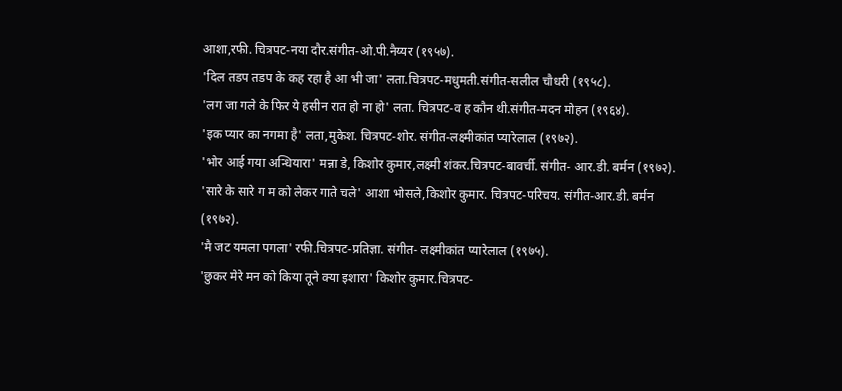आशा,रफी. चित्रपट-नया दौर.संगीत-ओ.पी.नैय्यर (१९५७).
'दिल तडप तडप के कह रहा है आ भी जा' लता.चित्रपट-मधुमती.संगीत-सलील चौधरी (१९५८).
'लग जा गले के फिर ये हसीन रात हो ना हो' लता. चित्रपट-व ह कौन थी.संगीत-मदन मोहन (१९६४).
'इक प्यार का नगमा है' लता,मुकेश. चित्रपट-शोर. संगीत-लक्ष्मीकांत प्यारेलाल (१९७२).
'भोर आई गया अन्धियारा' मन्ना डे, किशोर कुमार,लक्ष्मी शंकर.चित्रपट-बावर्ची. संगीत- आर.डी. बर्मन (१९७२).
'सारे के सारे ग म को लेकर गाते चले' आशा भोसले,किशोर कुमार. चित्रपट-परिचय. संगीत-आर.डी. बर्मन (१९७२).
'मै जट यमला पगला' रफी.चित्रपट-प्रतिज्ञा. संगीत- लक्ष्मीकांत प्यारेलाल (१९७५).
'छुकर मेरे मन को किया तूने क्या इशारा' किशोर कुमार.चित्रपट-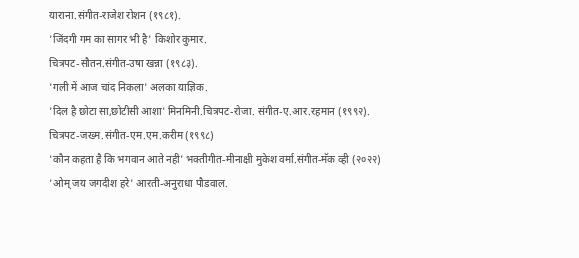याराना.संगीत-राजेश रोशन (१९८१).
'जिंदगी गम का सागर भी है' किशोर कुमार.
चित्रपट-सौतन.संगीत-उषा खन्ना (१९८३).
'गली में आज चांद निकला' अलका याज्ञिक.
'दिल है छोटा सा,छोटीसी आशा' मिनमिनी.चित्रपट-रोजा. संगीत-ए.आर.रहमान (१९९२).
चित्रपट-जख्म.संगीत-एम.एम.करीम (१९९८)
'कौन कहता है कि भगवान आते नही' भक्तीगीत-मीनाक्षी मुकेश वर्मा.संगीत-मॅक व्ही (२०२२)
'ओम् जय जगदीश हरे' आरती-अनुराधा पौडवाल.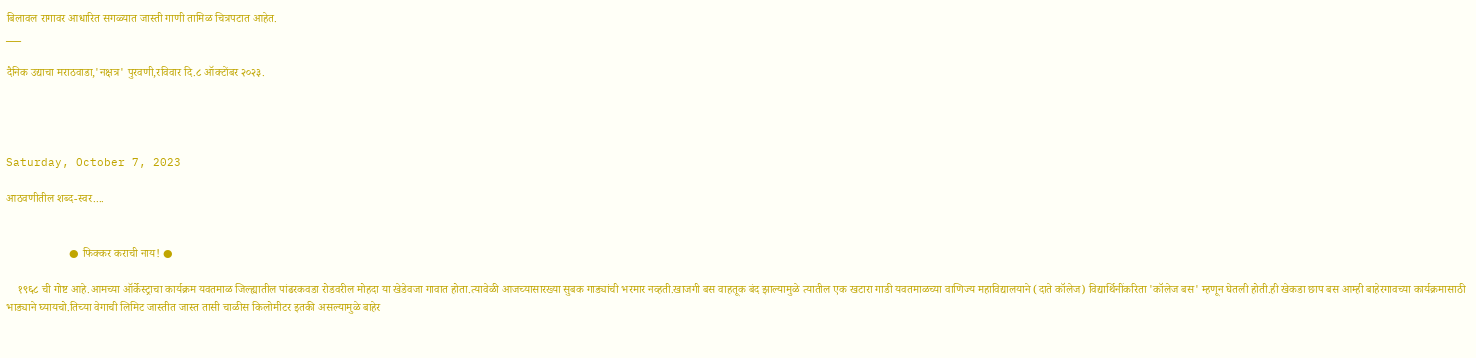बिलावल रागावर आधारित सगळ्यात जास्ती गाणी तामिळ चित्रपटात आहेत.
___

दैनिक उद्याचा मराठवाडा,'नक्षत्र' पुरवणी,रविवार दि.८ ऑक्टोंबर २०२३.




Saturday, October 7, 2023

आठवणीतील शब्द-स्वर....


                      ● फिक्कर कराची नाय! ●

    १९६८ ची गोष्ट आहे.आमच्या ऑर्केस्ट्राचा कार्यक्रम यवतमाळ जिल्ह्यातील पांढरकवडा रोडवरील मोहदा या खेडेवजा गावात होता.त्यावेळी आजच्यासारख्या सुबक गाड्यांची भरमार नव्हती.खाजगी बस वाहतूक बंद झाल्यामुळे त्यातील एक खटारा गाडी यवतमाळच्या वाणिज्य महाविद्यालयाने (दाते कॉलेज) विद्यार्थिनींकरिता 'कॉलेज बस' म्हणून घेतली होती.ही खेकडा छाप बस आम्ही बाहेरगावच्या कार्यक्रमासाठी भाड्याने घ्यायचो.तिच्या वेगाची लिमिट जास्तीत जास्त तासी चाळीस किलोमीटर इतकी असल्यामुळे बाहेर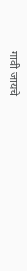गावी जायचे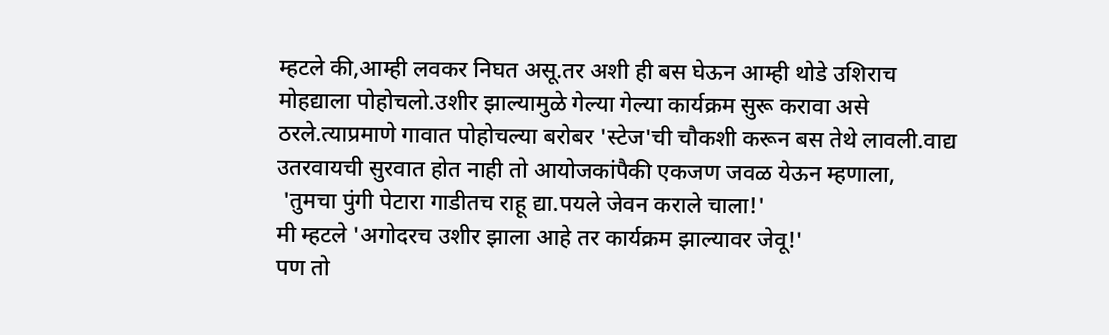म्हटले की,आम्ही लवकर निघत असू.तर अशी ही बस घेऊन आम्ही थोडे उशिराच मोहद्याला पोहोचलो.उशीर झाल्यामुळे गेल्या गेल्या कार्यक्रम सुरू करावा असे ठरले.त्याप्रमाणे गावात पोहोचल्या बरोबर 'स्टेज'ची चौकशी करून बस तेथे लावली.वाद्य उतरवायची सुरवात होत नाही तो आयोजकांपैकी एकजण जवळ येऊन म्हणाला,
 'तुमचा पुंगी पेटारा गाडीतच राहू द्या.पयले जेवन कराले चाला!'
मी म्हटले 'अगोदरच उशीर झाला आहे तर कार्यक्रम झाल्यावर जेवू!'
पण तो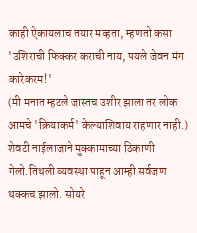काही ऐकायलाच तयार मव्हता, म्हणतो कसा 'उशिराची फिक्कर कराची नाय, पयले जेवन मंग कारेकरम!'
(मी मनात म्हटले जास्तच उशीर झाला तर लोक आमचे 'क्रियाकर्म' केल्याशिवाय राहणार नाही.) शेवटी नाईलाजाने मुक्कामाच्या ठिकाणी गेलो.तिथली व्यवस्था पाहून आम्ही सर्वजण थक्कच झालो. सोयरे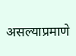असल्याप्रमाणे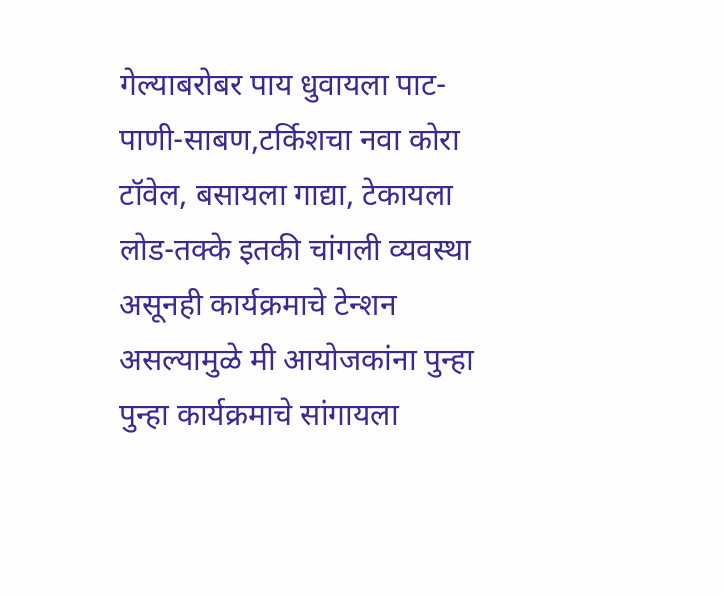गेल्याबरोबर पाय धुवायला पाट-पाणी-साबण,टर्किशचा नवा कोरा टॉवेल, बसायला गाद्या, टेकायला लोड-तक्के इतकी चांगली व्यवस्था असूनही कार्यक्रमाचे टेन्शन असल्यामुळे मी आयोजकांना पुन्हा पुन्हा कार्यक्रमाचे सांगायला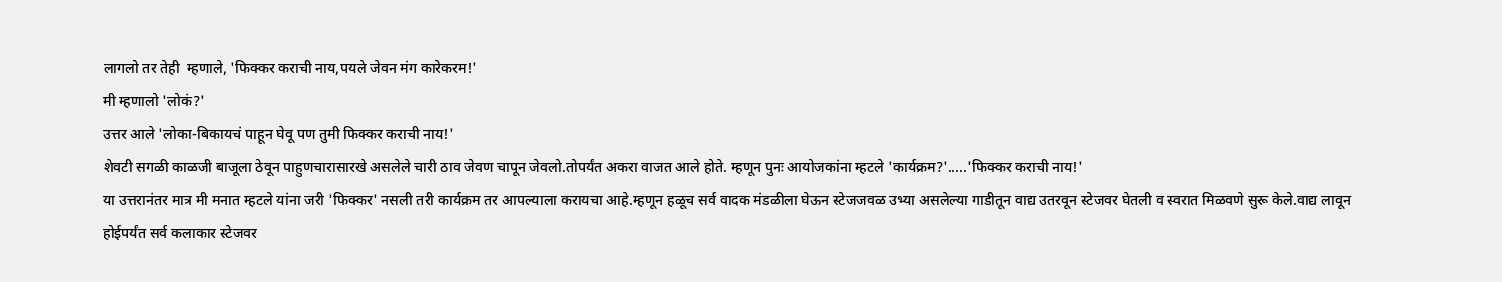लागलो तर तेही  म्हणाले, 'फिक्कर कराची नाय,पयले जेवन मंग कारेकरम!'
मी म्हणालो 'लोकं?'
उत्तर आले 'लोका-बिकायचं पाहून घेवू पण तुमी फिक्कर कराची नाय!'
शेवटी सगळी काळजी बाजूला ठेवून पाहुणचारासारखे असलेले चारी ठाव जेवण चापून जेवलो.तोपर्यंत अकरा वाजत आले होते. म्हणून पुनः आयोजकांना म्हटले 'कार्यक्रम?'.....'फिक्कर कराची नाय!'
या उत्तरानंतर मात्र मी मनात म्हटले यांना जरी 'फिक्कर' नसली तरी कार्यक्रम तर आपल्याला करायचा आहे.म्हणून हळूच सर्व वादक मंडळीला घेऊन स्टेजजवळ उभ्या असलेल्या गाडीतून वाद्य उतरवून स्टेजवर घेतली व स्वरात मिळवणे सुरू केले.वाद्य लावून होईपर्यंत सर्व कलाकार स्टेजवर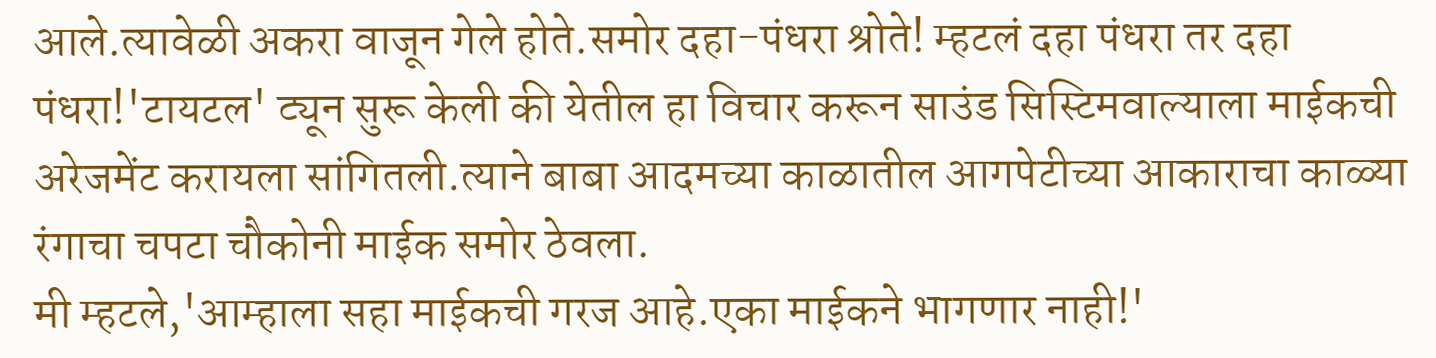आले.त्यावेळी अकरा वाजून गेले होते.समोर दहा-पंधरा श्रोते! म्हटलं दहा पंधरा तर दहा पंधरा!'टायटल' ट्यून सुरू केली की येतील हा विचार करून साउंड सिस्टिमवाल्याला माईकची अरेजमेंट करायला सांगितली.त्याने बाबा आदमच्या काळातील आगपेटीच्या आकाराचा काळ्या रंगाचा चपटा चौकोनी माईक समोर ठेवला.
मी म्हटले,'आम्हाला सहा माईकची गरज आहे.एका माईकने भागणार नाही!'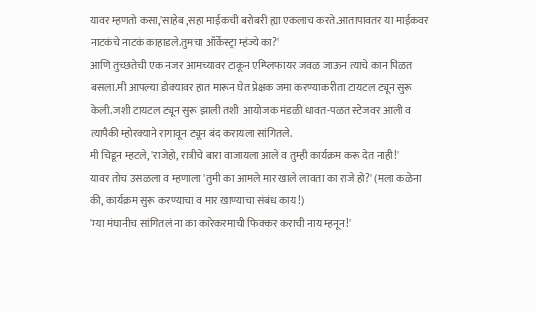यावर म्हणतो कसा,'साहेब ,सहा माईकची बरोबरी ह्या एकलाच करते.आतापावतर या माईकवर नाटकंचे नाटकं काहाडले.तुमचा ऑर्केस्ट्रा म्हंज्ये का?'
आणि तुच्छतेची एक नजर आमच्यावर टाकून एम्प्लिफायर जवळ जाऊन त्याचे कान पिळत बसला.मी आपल्या डोक्यावर हात मारून घेत प्रेक्षक जमा करण्याकरीता टायटल ट्यून सुरू केली.जशी टायटल ट्यून सुरू झाली तशी  आयोजक मंडळी धावत-पळत स्टेजवर आली व त्यापैकी म्होरक्याने रागावून ट्यून बंद करायला सांगितले.
मी चिडून म्हटले, 'राजेहो, रात्रीचे बारा वाजायला आले व तुम्ही कार्यक्रम करू देत नाही!'
यावर तोच उसळला व म्हणाला 'तुमी का आमले मार खाले लावता का राजे हो?' (मला कळेना की, कार्यक्रम सुरू करण्याचा व मार खाण्याचा संबंध काय!)
'म्या मंघानीच सांगितलं ना का कारेकरमाची फिक्कर कराची नाय म्हनून!'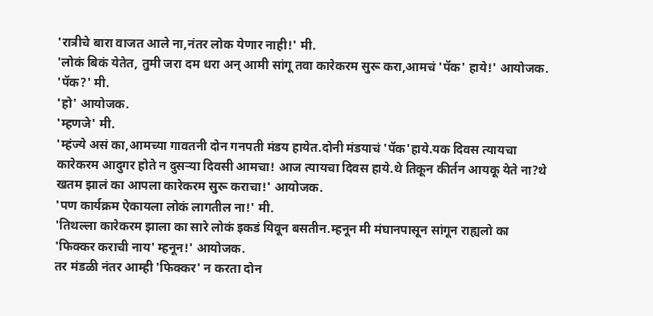'रात्रीचे बारा वाजत आले ना,नंतर लोक येणार नाही!' मी.
'लोकं बिकं येतेत, तुमी जरा दम धरा अन् आमी सांगू तवा कारेकरम सुरू करा,आमचं 'पॅक' हाये!' आयोजक.
'पॅक?' मी.
'हो' आयोजक.
'म्हणजे' मी.
'म्हंज्ये असं का,आमच्या गावतनी दोन गनपती मंडय हायेत.दोनी मंडयाचं 'पॅक'हाये.यक दिवस त्यायचा कारेकरम आदुगर होते न दुसऱ्या दिवसी आमचा! आज त्यायचा दिवस हाये.थे तिकून कीर्तन आयकू येते ना?थे खतम झालं का आपला कारेकरम सुरू कराचा!' आयोजक.
'पण कार्यक्रम ऐकायला लोकं लागतील ना!' मी.
'तिथल्ला कारेकरम झाला का सारे लोकं इकडं यिवून बसतीन.म्हनून मी मंघानपासून सांगून राह्यलो का 'फिक्कर कराची नाय' म्हनून!' आयोजक.
तर मंडळी नंतर आम्ही 'फिक्कर' न करता दोन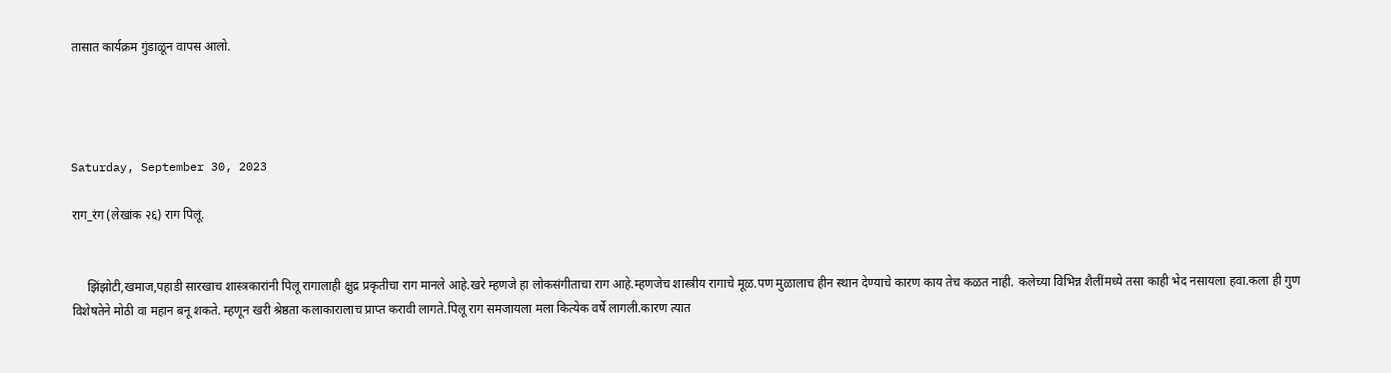तासात कार्यक्रम गुंडाळून वापस आलो.




Saturday, September 30, 2023

राग_रंग (लेखांक २६) राग पिलू.


     झिंझोटी,खमाज,पहाडी सारखाच शास्त्रकारांनी पिलू रागालाही क्षुद्र प्रकृतीचा राग मानले आहे.खरे म्हणजे हा लोकसंगीताचा राग आहे.म्हणजेच शास्त्रीय रागाचे मूळ.पण मुळालाच हीन स्थान देण्याचे कारण काय तेच कळत नाही. कलेच्या विभिन्न शैलींमध्ये तसा काही भेद नसायला हवा.कला ही गुण विशेषतेने मोठी वा महान बनू शकते. म्हणून खरी श्रेष्ठता कलाकारालाच प्राप्त करावी लागते.पिलू राग समजायला मला कित्येक वर्षे लागली.कारण त्यात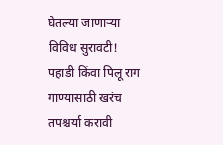घेतल्या जाणाऱ्या विविध सुरावटी! पहाडी किंवा पिलू राग गाण्यासाठी खरंच तपश्चर्या करावी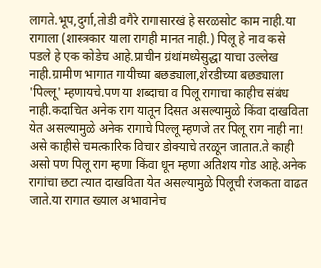लागते.भूप,दुर्गा,तोडी वगैरे रागासारखं हे सरळसोट काम नाही.या रागाला (शास्त्रकार याला रागही मानत नाही.) पिलू हे नाव कसे पडले हे एक कोडेच आहे.प्राचीन ग्रंथांमध्येसुद्धा याचा उल्लेख नाही.ग्रामीण भागात गायीच्या बछड्याला,शेरडीच्या बछड्याला 'पिल्लू' म्हणायचे.पण या शब्दाचा व पिलू रागाचा काहीच संबंध नाही.कदाचित अनेक राग यातून दिसत असल्यामुळे किंवा दाखविता येत असल्यामुळे अनेक रागाचे पिल्लू म्हणजे तर पिलू राग नाही ना! असे काहीसे चमत्कारिक विचार डोक्याचे तरळून जातात.ते काही असो पण पिलू राग म्हणा किंवा धून म्हणा अतिशय गोड आहे.अनेक रागांचा छटा त्यात दाखविता येत असल्यामुळे पिलूची रंजकता वाढत जाते.या रागात ख्याल अभावानेच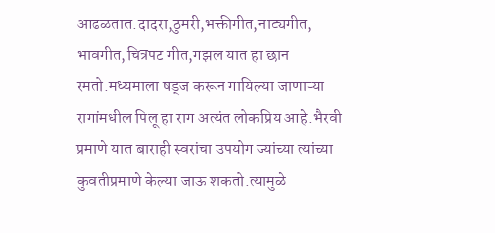आढळतात.दादरा,ठुमरी,भक्तीगीत,नाट्यगीत, भावगीत,चित्रपट गीत,गझल यात हा छान रमतो.मध्यमाला षड्ज करून गायिल्या जाणाऱ्या रागांमधील पिलू हा राग अत्यंत लोकप्रिय आहे.भैरवी प्रमाणे यात बाराही स्वरांचा उपयोग ज्यांच्या त्यांच्या कुवतीप्रमाणे केल्या जाऊ शकतो.त्यामुळे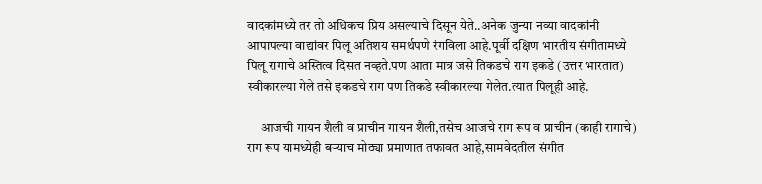वादकांमध्ये तर तो अधिकच प्रिय असल्याचे दिसून येते..अनेक जुन्या नव्या वादकांनी आपापल्या वाद्यांवर पिलू अतिशय समर्थपणे रंगविला आहे.पूर्वी दक्षिण भारतीय संगीतामध्ये पिलू रागाचे अस्तित्व दिसत नव्हते.पण आता मात्र जसे तिकडचे राग इकडे (उत्तर भारतात) स्वीकारल्या गेले तसे इकडचे राग पण तिकडे स्वीकारल्या गेलेत.त्यात पिलूही आहे.

     आजची गायन शैली व प्राचीन गायन शैली,तसेच आजचे राग रूप व प्राचीन (काही रागाचे) राग रूप यामध्येही बऱ्याच मोठ्या प्रमाणात तफावत आहे,सामवेदतील संगीत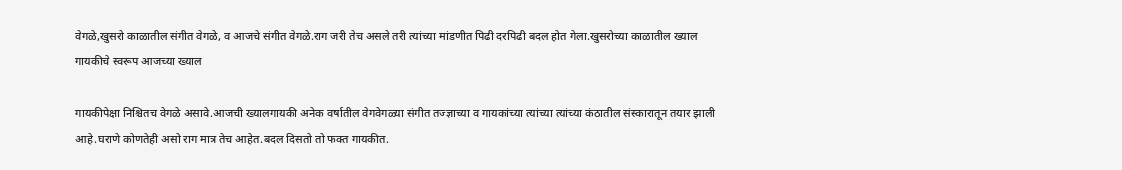वेगळे,खुसरो काळातील संगीत वेगळे, व आजचे संगीत वेगळे.राग जरी तेच असले तरी त्यांच्या मांडणीत पिढी दरपिढी बदल होत गेला.खुसरोच्या काळातील ख्याल गायकीचे स्वरूप आजच्या ख्याल

गायकीपेक्षा निश्चितच वेगळे असावे.आजची ख्यालगायकी अनेक वर्षातील वेगवेगळ्या संगीत तज्ज्ञाच्या व गायकांच्या त्यांच्या त्यांच्या कंठातील संस्कारातून तयार झाली आहे.घराणे कोणतेही असो राग मात्र तेच आहेत.बदल दिसतो तो फक्त गायकीत.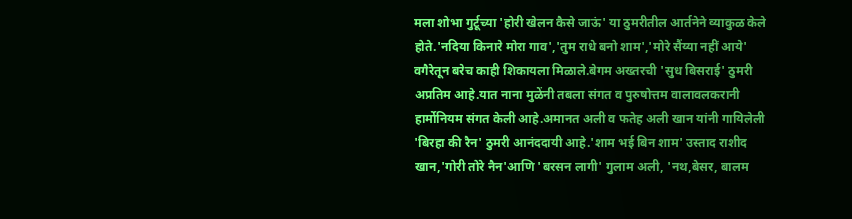मला शोभा गुर्टूच्या 'होरी खेलन कैसे जाऊं' या ठुमरीतील आर्तनेने व्याकुळ केले होते.'नदिया किनारे मोरा गाव','तुम राधे बनो शाम','मोरे सैंय्या नहीं आये' वगैरेतून बरेच काही शिकायला मिळाले.बेगम अख्तरची 'सुध बिसराई' ठुमरी अप्रतिम आहे.यात नाना मुळेंनी तबला संगत व पुरुषोत्तम वालावलकरानी हार्मोनियम संगत केली आहे.अमानत अली व फतेह अली खान यांनी गायिलेली 'बिरहा की रैन' ठुमरी आनंददायी आहे.'शाम भई बिन शाम' उस्ताद राशीद खान,'गोरी तोरे नैन'आणि 'बरसन लागी' गुलाम अली, 'नथ,बेसर, बालम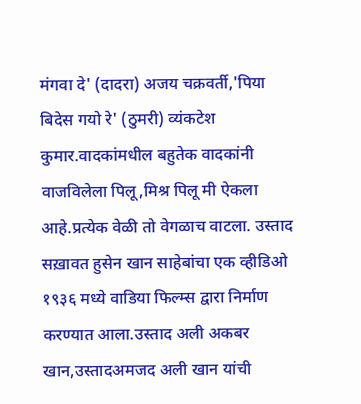मंगवा दे' (दादरा) अजय चक्रवर्ती,'पिया बिदेस गयो रे' (ठुमरी) व्यंकटेश कुमार.वादकांमधील बहुतेक वादकांनी वाजविलेला पिलू,मिश्र पिलू मी ऐकला आहे.प्रत्येक वेळी तो वेगळाच वाटला. उस्ताद  सख़ावत हुसेन खान साहेबांचा एक व्हीडिओ १९३६ मध्ये वाडिया फिल्म्स द्वारा निर्माण करण्यात आला.उस्ताद अली अकबर खान,उस्तादअमजद अली खान यांची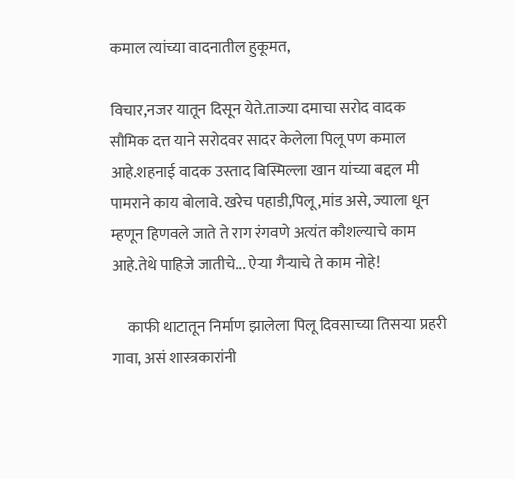कमाल त्यांच्या वादनातील हुकूमत,

विचार,नजर यातून दिसून येते.ताज्या दमाचा सरोद वादक सौमिक दत्त याने सरोदवर सादर केलेला पिलू पण कमाल आहे.शहनाई वादक उस्ताद बिस्मिल्ला खान यांच्या बद्दल मी पामराने काय बोलावे. खरेच पहाडी,पिलू,मांड असे, ज्याला धून म्हणून हिणवले जाते ते राग रंगवणे अत्यंत कौशल्याचे काम आहे.तेथे पाहिजे जातीचे... ऐऱ्या गैऱ्याचे ते काम नोहे!

     काफी थाटातून निर्माण झालेला पिलू दिवसाच्या तिसऱ्या प्रहरी गावा, असं शास्त्रकारांनी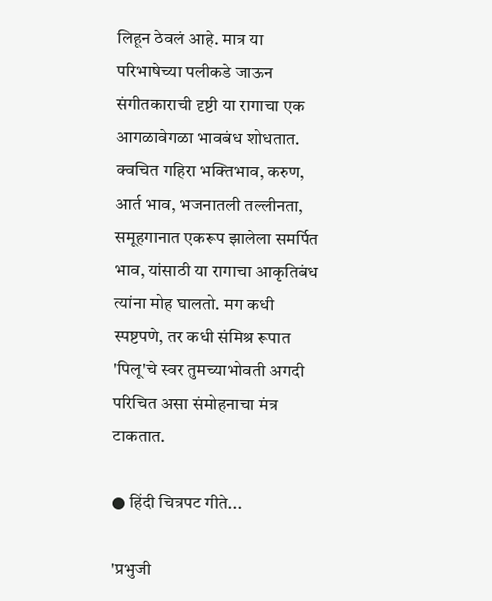लिहून ठेवलं आहे. मात्र या परिभाषेच्या पलीकडे जाऊन संगीतकाराची दृष्टी या रागाचा एक आगळावेगळा भावबंध शोधतात. क्वचित गहिरा भक्तिभाव, करुण, आर्त भाव, भजनातली तल्लीनता, समूहगानात एकरूप झालेला समर्पित भाव, यांसाठी या रागाचा आकृतिबंध त्यांना मोह घालतो. मग कधी स्पष्टपणे, तर कधी संमिश्र रूपात 'पिलू'चे स्वर तुमच्याभोवती अगदी परिचित असा संमोहनाचा मंत्र टाकतात.

● हिंदी चित्रपट गीते...

'प्रभुजी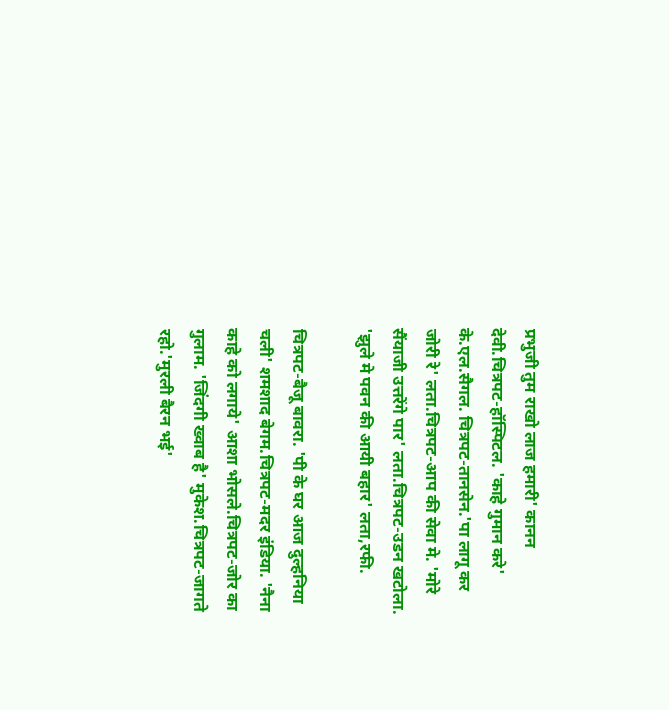प्रभुजी तुम राखो लाज हमारी' कानन देवी.चित्रपट-हॉस्पिटल. 'काहे गुमान करे' के.एल.सैगल. चित्रपट-तानसेन.'पा लागू कर जोरी रे' लता.चित्रपट-आप की सेवा मे. 'मोरे सैंयाजी उत्तरेंगे पार' लता.चित्रपट-उडन खटोला. 'झुले मे पवन की आयी बहार' लता,रफी.

चित्रपट-बैजू बावरा. 'पी के घर आज दुल्हनिया चली' शमशाद बेगम.चित्रपट-मदर इंडिया. 'नैना काहे को लगाये' आशा भोसले.चित्रपट-जोर का गुलाम. 'जिंदगी ख्वाब है' मुकेश.चित्रपट-जागते रहो.'मुरली बैरन भई'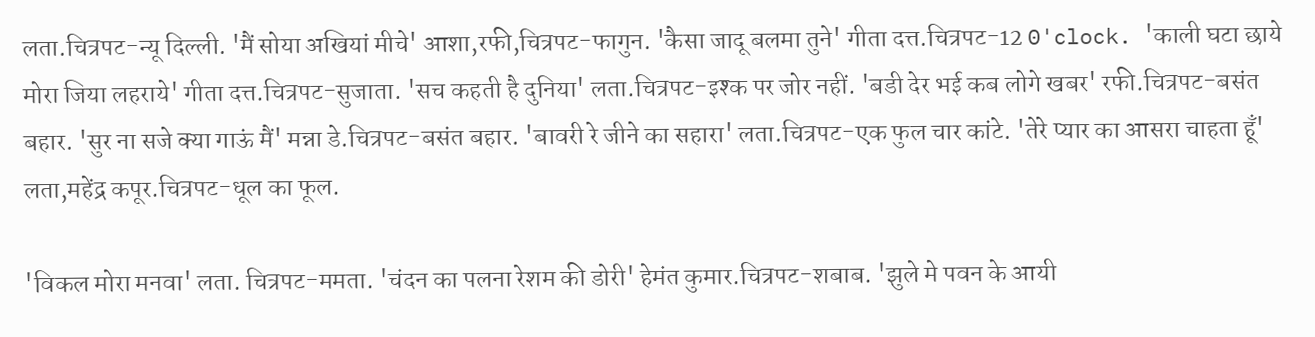लता.चित्रपट-न्यू दिल्ली. 'मैं सोया अखियां मीचे' आशा,रफी,चित्रपट-फागुन. 'कैसा जादू बलमा तुने' गीता दत्त.चित्रपट-12 0'clock. 'काली घटा छाये मोरा जिया लहराये' गीता दत्त.चित्रपट-सुजाता. 'सच कहती है दुनिया' लता.चित्रपट-इश्क पर जोर नहीं. 'बडी देर भई कब लोगे खबर' रफी.चित्रपट-बसंत बहार. 'सुर ना सजे क्या गाऊं मैं' मन्ना डे.चित्रपट-बसंत बहार. 'बावरी रे जीने का सहारा' लता.चित्रपट-एक फुल चार कांटे. 'तेरे प्यार का आसरा चाहता हूँ' लता,महेंद्र कपूर.चित्रपट-धूल का फूल.

'विकल मोरा मनवा' लता. चित्रपट-ममता. 'चंदन का पलना रेशम की डोरी' हेमंत कुमार.चित्रपट-शबाब. 'झुले मे पवन के आयी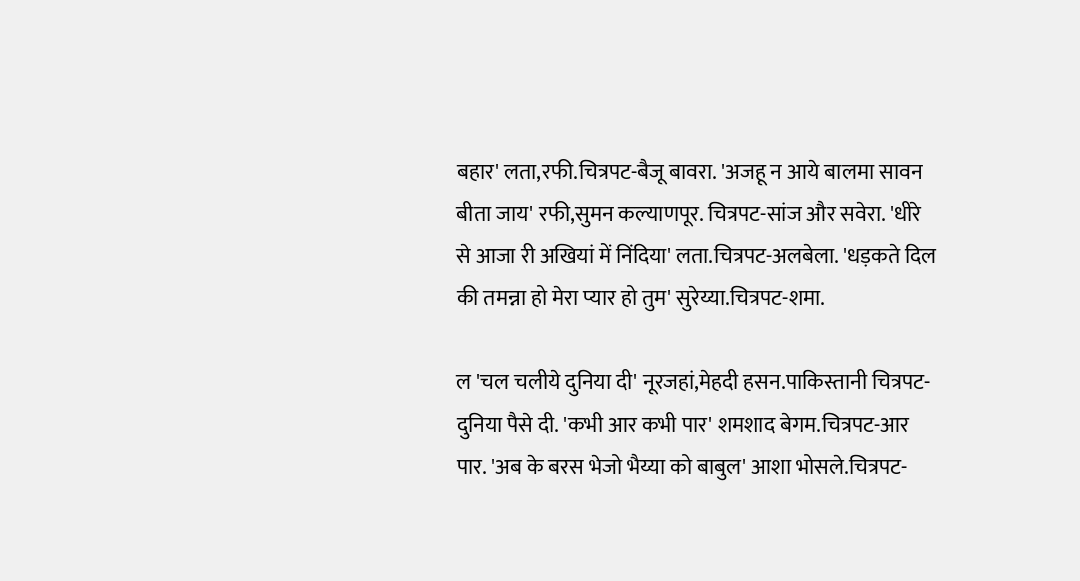बहार' लता,रफी.चित्रपट-बैजू बावरा. 'अजहू न आये बालमा सावन बीता जाय' रफी,सुमन कल्याणपूर. चित्रपट-सांज और सवेरा. 'धीरे से आजा री अखियां में निंदिया' लता.चित्रपट-अलबेला. 'धड़कते दिल की तमन्ना हो मेरा प्यार हो तुम' सुरेय्या.चित्रपट-शमा.

ल 'चल चलीये दुनिया दी' नूरजहां,मेहदी हसन.पाकिस्तानी चित्रपट-दुनिया पैसे दी. 'कभी आर कभी पार' शमशाद बेगम.चित्रपट-आर पार. 'अब के बरस भेजो भैय्या को बाबुल' आशा भोसले.चित्रपट-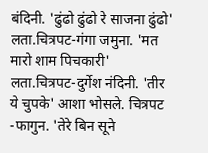बंदिनी. 'ढुंढो ढुंढो रे साजना ढुंढो' लता.चित्रपट-गंगा जमुना. 'मत मारो शाम पिचकारी' लता.चित्रपट-दुर्गेश नंदिनी. 'तीर ये चुपके' आशा भोसले. चित्रपट -फागुन. 'तेरे बिन सूने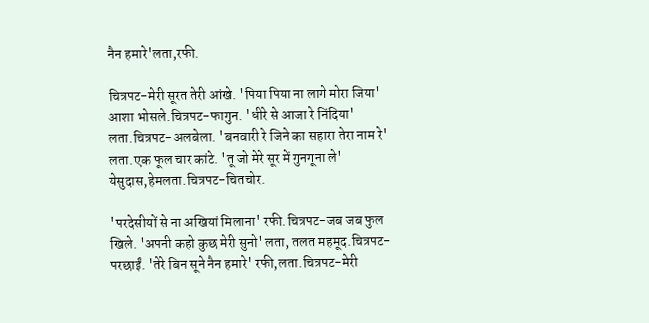नैन हमारे'लता,रफी.

चित्रपट-मेरी सूरत तेरी आंखे. 'पिया पिया ना लागे मोरा जिया' आशा भोसले.चित्रपट-फागुन. 'धीरे से आजा रे निंदिया' लता.चित्रपट-अलबेला. 'बनवारी रे जिने का सहारा तेरा नाम रे' लता.एक फूल चार कांटे. 'तू जो मेरे सूर में गुनगूना ले' येसुदास,हेमलता.चित्रपट-चितचोर.

'परदेसीयों से ना अखियां मिलाना' रफी.चित्रपट-जब जब फुल खिले. 'अपनी कहो कुछ मेरी सुनो' लता, तलत महमूद.चित्रपट-परछाईं. 'तेरे बिन सूने नैन हमारे' रफी,लता.चित्रपट-मेरी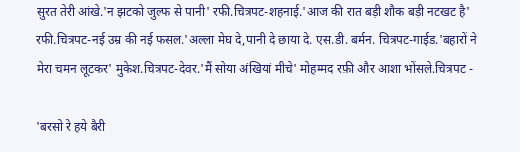सुरत तेरी आंखे.'न झटको जुल्फ से पानी' रफी.चित्रपट-शहनाई.'आज की रात बड़ी शौक बड़ी नटखट है' रफी.चित्रपट-नई उम्र की नई फसल.'अल्ला मेघ दे,पानी दे छाया दे. एस.डी. बर्मन. चित्रपट-गाईड.'बहारों ने मेरा चमन लूटकर' मुकेश.चित्रपट-देवर.'मैं सोया अंखियां मीचे' मोहम्मद रफ़ी और आशा भोंसले.चित्रपट -

'बरसो रे हये बैरी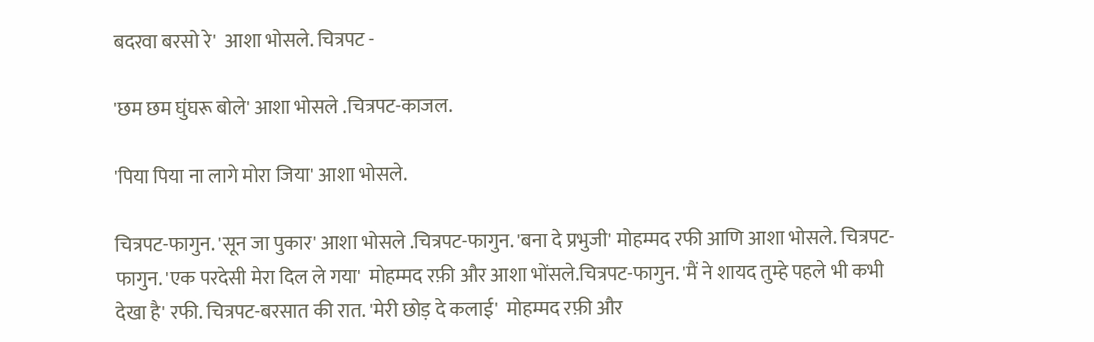बदरवा बरसो रे'  आशा भोसले. चित्रपट -

'छम छम घुंघरू बोले' आशा भोसले .चित्रपट-काजल.

'पिया पिया ना लागे मोरा जिया' आशा भोसले.

चित्रपट-फागुन. 'सून जा पुकार' आशा भोसले .चित्रपट-फागुन. 'बना दे प्रभुजी' मोहम्मद रफी आणि आशा भोसले. चित्रपट-फागुन. 'एक परदेसी मेरा दिल ले गया'  मोहम्मद रफ़ी और आशा भोंसले.चित्रपट-फागुन. 'मैं ने शायद तुम्हे पहले भी कभी देखा है' रफी. चित्रपट-बरसात की रात. 'मेरी छोड़ दे कलाई'  मोहम्मद रफ़ी और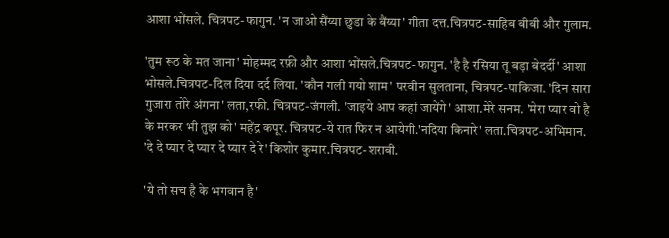आशा भोंसले. चित्रपट-फागुन. 'न जाओ सैंय्या छुडा के बैंय्या' गीता दत्त.चित्रपट-साहिब बीबी और गुलाम.

'तुम रूठ के मत जाना' मोहम्मद रफ़ी और आशा भोंसले.चित्रपट-फागुन. 'है है रसिया तू बड़ा बेदर्दी' आशा भोसले.चित्रपट-दिल दिया दर्द लिया. 'कौन गली गयो शाम' परवीन सुलताना, चित्रपट-पाकिजा. 'दिन सारा गुजारा तोरे अंगना' लता,रफी. चित्रपट-जंगली. 'जाइये आप कहां जायेंगे' आशा.मेरे सनम. 'मेरा प्यार वो है के मरकर भी तुझ को' महेंद्र कपूर. चित्रपट-ये रात फिर न आयेगी.'नदिया किनारे' लता.चित्रपट-अभिमान. 'दे दे प्यार दे प्यार दे प्यार दे रे' किशोर कुमार.चित्रपट-शराबी.

'ये तो सच है के भगवान है'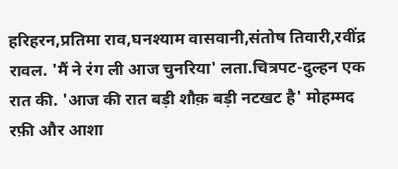हरिहरन,प्रतिमा राव,घनश्याम वासवानी,संतोष तिवारी,रवींद्र रावल. 'मैं ने रंग ली आज चुनरिया' लता.चित्रपट-दुल्हन एक रात की. 'आज की रात बड़ी शौक़ बड़ी नटखट है' मोहम्मद रफ़ी और आशा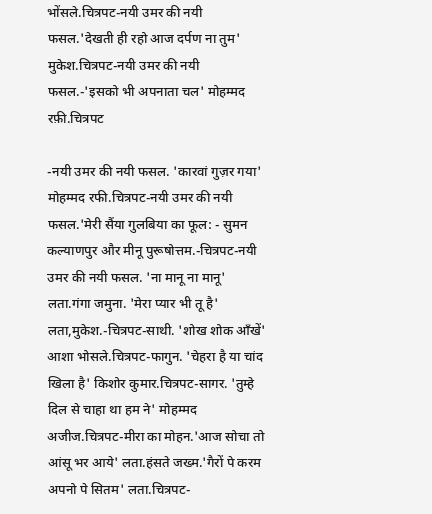भोंसले.चित्रपट-नयी उमर की नयी फसल.'देखती ही रहो आज दर्पण ना तुम' मुकेश.चित्रपट-नयी उमर की नयी फसल.-'इसको भी अपनाता चल' मोहम्मद रफ़ी.चित्रपट

-नयी उमर की नयी फसल. 'कारवां गुज़र गया' मोहम्मद रफी.चित्रपट-नयी उमर की नयी फसल.'मेरी सैंया गुलबिया का फूल: - सुमन कल्याणपुर और मीनू पुरूषोत्तम.-चित्रपट-नयी उमर की नयी फसल. 'ना मानू ना मानू' लता.गंगा जमुना. 'मेरा प्यार भी तू है' लता,मुकेश.-चित्रपट-साथी. 'शोख शोक आँखें' आशा भोसले.चित्रपट-फागुन. 'चेहरा है या चांद खिला है' किशोर कुमार.चित्रपट-सागर. 'तुम्हे दिल से चाहा था हम ने' मोहम्मद अजीज.चित्रपट-मीरा का मोहन.'आज सोचा तो आंसू भर आये' लता.हंसते जख्म.'गैरों पे करम अपनो पे सितम' लता.चित्रपट-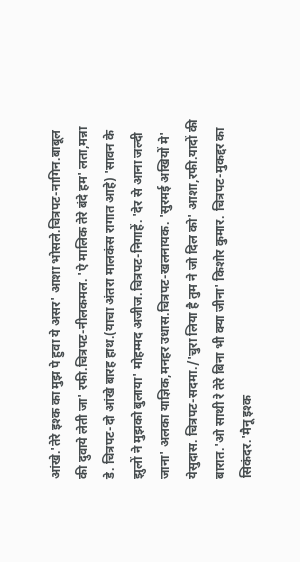आंखे.'तेरे इश्क का मुझ पे हुवा ये असर' आशा भोसले.चित्रपट-नागिन.बाबूल की दुवाये लेती जा' रफी.चित्रपट-नीलकमल. 'ऐ मालिक तेरे बंदे हम' लता,मन्ना डे. चित्रपट-दो आंखे बारह हाथ.(याचा अंतरा मालकंस रागात आहे) 'सावन के झुलों ने मुझको बुलाया' मोहम्मद अजीज.चित्रपट-निगाहें. 'देर से आना जल्दी जाना' अलका याज्ञिक,मनहर उधास.चित्रपट-खलनायक. 'सुरमई अखियों मे' येसुदास. चित्रपट-सदमा./'चुरा लिया है तुम ने जो दिल को' आशा,रफी.यादों की बारात.'ओ साथी रे तेरे बिना भी क्या जीना' किशोर कुमार. चित्रपट-मुकद्दर का सिकंदर.'मैनू इश्क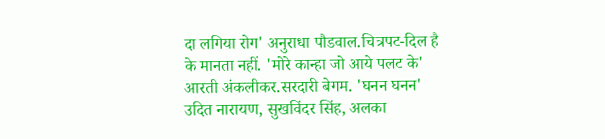दा लगिया रोग' अनुराधा पौडवाल.चित्रपट-दिल है के मानता नहीं. 'मोरे कान्हा जो आये पलट के' आरती अंकलीकर.सरदारी बेगम. 'घनन घनन' उदित नारायण, सुखविंदर सिंह, अलका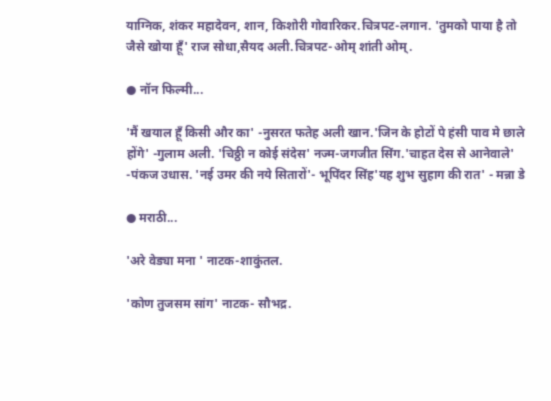याग्निक, शंकर महादेवन, शान, किशोरी गोवारिकर.चित्रपट-लगान. 'तुमको पाया है तो जैसे खोया हूँ' राज सोधा,सैयद अली.चित्रपट-ओम् शांती ओम्.

● नॉन फिल्मी...

'मैं खयाल हूँ किसी और का' -नुसरत फतेह अली खान.'जिन के होटों पे हंसी पाव मे छाले होंगे' -गुलाम अली. 'चिठ्ठी न कोई संदेस' नज्म-जगजीत सिंग.'चाहत देस से आनेवाले' -पंकज उधास. 'नई उमर की नये सितारों'- भूपिंदर सिंह'यह शुभ सुहाग की रात' - मन्ना डे

● मराठी...

'अरे वेड्या मना ' नाटक-शाकुंतल.

'कोण तुजसम सांग' नाटक- सौभद्र.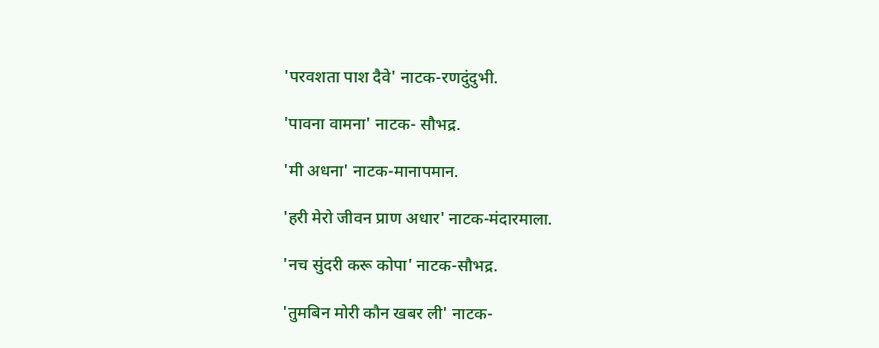'परवशता पाश दैवे' नाटक-रणदुंदुभी.

'पावना वामना' नाटक- सौभद्र.

'मी अधना' नाटक-मानापमान.

'हरी मेरो जीवन प्राण अधार' नाटक-मंदारमाला.

'नच सुंदरी करू कोपा' नाटक-सौभद्र.

'तुमबिन मोरी कौन खबर ली' नाटक-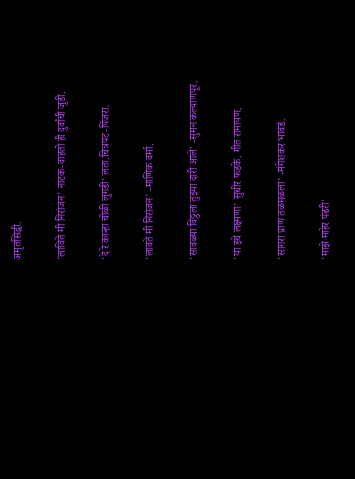अमृतसिद्धी.

'लाविते मी निरांजन' नाटक-वाहतो ही दुर्वांची जुडी.

'दे रे कान्हा चोळी लुगडी' लता.चित्रपट-पिंजरा.

'लावते मी निरांजन' -माणिक वर्मा.

'सावळ्या विठ्ठला तुझ्या दारी आले' -सुमन कल्याणपूर.

'या इथे लक्ष्मणा' सुधीर फडके. गीत रामायण.

'सागरा प्राण तळमळला' -मंगेशकर भावंडं.

'माझे माहेर पंढरी'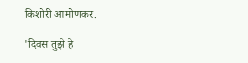किशोरी आमोणकर.

'दिवस तुझे हे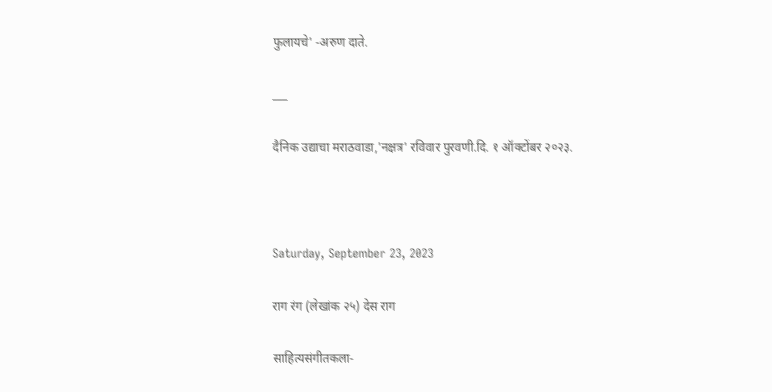फुलायचे' -अरुण दाते.

___

दैनिक उद्याचा मराठवाडा,'नक्षत्र' रविवार पुरवणी.दि. १ ऑक्टोंबर २०२३.



Saturday, September 23, 2023

राग रंग (लेखांक २५) देस राग

साहित्यसंगीतकला-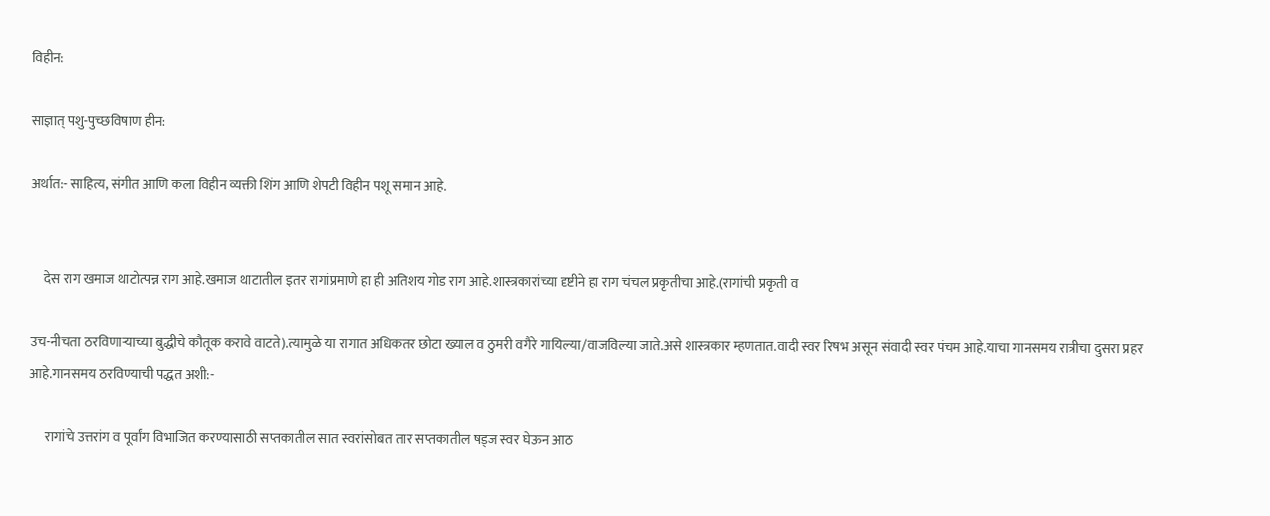विहीन:

साज्ञात् पशु-पुच्छविषाण हीन:

अर्थात:- साहित्य, संगीत आणि कला विहीन व्यक्ती शिंग आणि शेपटी विहीन पशू समान आहे.


     देस राग खमाज थाटोत्पन्न राग आहे.खमाज थाटातील इतर रागांप्रमाणे हा ही अतिशय गोड राग आहे.शास्त्रकारांच्या दृष्टीने हा राग चंचल प्रकृतीचा आहे.(रागांची प्रकृती व

उच-नीचता ठरविणाऱ्याच्या बुद्धीचे कौतूक करावे वाटते).त्यामुळे या रागात अधिकतर छोटा ख्याल व ठुमरी वगैरे गायिल्या/वाजविल्या जाते.असे शास्त्रकार म्हणतात.वादी स्वर रिषभ असून संवादी स्वर पंचम आहे.याचा गानसमय रात्रीचा दुसरा प्रहर आहे.गानसमय ठरविण्याची पद्धत अशी:-

      रागांचे उत्तरांग व पूर्वांग विभाजित करण्यासाठी सप्तकातील सात स्वरांसोबत तार सप्तकातील षड्ज स्वर घेऊन आठ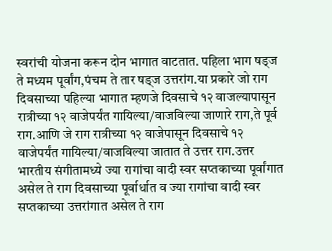स्वरांची योजना करून दोन भागात वाटतात. पहिला भाग षड्ज ते मध्यम पूर्वांग,पंचम ते तार षड्ज उत्तरांग.या प्रकारे जो राग दिवसाच्या पहिल्या भागात म्हणजे दिवसाचे १२ वाजल्यापासून रात्रीच्या १२ वाजेपर्यंत गायिल्या/वाजविल्या जाणारे राग,ते पूर्व राग.आणि जे राग रात्रीच्या १२ वाजेपासून दिवसाचे १२ वाजेपर्यंत गायिल्या/वाजविल्या जातात ते उत्तर राग.उत्तर भारतीय संगीतामध्ये ज्या रागांचा वादी स्वर सप्तकाच्या पूर्वांगात असेल ते राग दिवसाच्या पूर्वार्धात व ज्या रागांचा वादी स्वर सप्तकाच्या उत्तरांगात असेल ते राग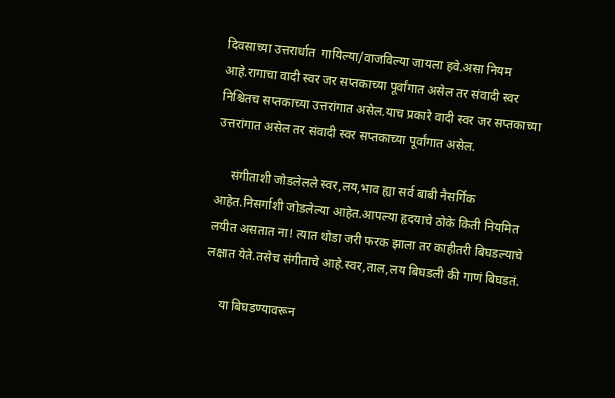दिवसाच्या उत्तरार्धात  गायिल्या/वाजविल्या जायला हवे.असा नियम आहे.रागाचा वादी स्वर जर सप्तकाच्या पूर्वांगात असेल तर संवादी स्वर निश्चितच सप्तकाच्या उत्तरांगात असेल.याच प्रकारे वादी स्वर जर सप्तकाच्या उत्तरांगात असेल तर संवादी स्वर सप्तकाच्या पूर्वांगात असेल.

     संगीताशी जोडलेलले स्वर,लय,भाव ह्या सर्व बाबी नैसर्गिक आहेत.निसर्गाशी जोडलेल्या आहेत.आपल्या हृदयाचे ठोके किती नियमित लयीत असतात ना! त्यात थोडा जरी फरक झाला तर काहीतरी बिघडल्याचे लक्षात येते.तसेच संगीताचे आहे.स्वर,ताल,लय बिघडली की गाणं बिघडतं.

     या बिघडण्यावरून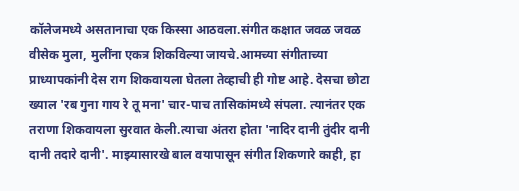कॉलेजमध्ये असतानाचा एक किस्सा आठवला.संगीत कक्षात जवळ जवळ वीसेक मुला, मुलींना एकत्र शिकविल्या जायचे.आमच्या संगीताच्या प्राध्यापकांनी देस राग शिकवायला घेतला तेव्हाची ही गोष्ट आहे. देसचा छोटा ख्याल 'रब गुना गाय रे तू मना' चार-पाच तासिकांमध्ये संपला. त्यानंतर एक तराणा शिकवायला सुरवात केली.त्याचा अंतरा होता 'नादिर दानी तुंदीर दानी दानी तदारे दानी'. माझ्यासारखे बाल वयापासून संगीत शिकणारे काही, हा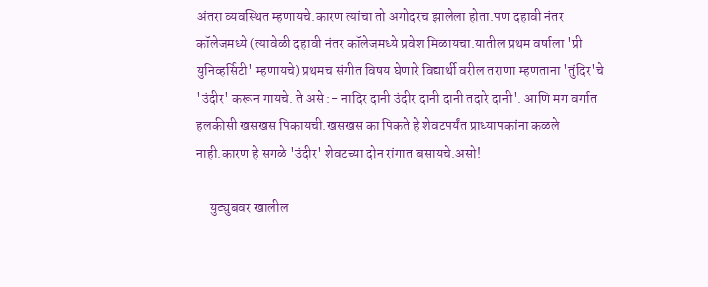अंतरा व्यवस्थित म्हणायचे.कारण त्यांचा तो अगोदरच झालेला होता.पण दहावी नंतर कॉलेजमध्ये (त्यावेळी दहावी नंतर कॉलेजमध्ये प्रवेश मिळायचा.यातील प्रथम वर्षाला 'प्री युनिव्हर्सिटी' म्हणायचे) प्रथमच संगीत विषय घेणारे विद्यार्थी वरील तराणा म्हणताना 'तुंदिर'चे 'उंदीर' करून गायचे. ते असे :- नादिर दानी उंदीर दानी दानी तदारे दानी'. आणि मग वर्गात हलकीसी खसखस पिकायची.खसखस का पिकते हे शेवटपर्यंत प्राध्यापकांना कळले नाही.कारण हे सगळे 'उंदीर' शेवटच्या दोन रांगात बसायचे.असो!

     युट्युबवर खालील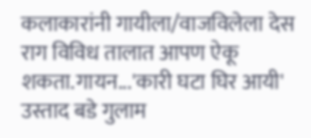कलाकारांनी गायीला/वाजविलेला देस राग विविध तालात आपण ऐकू शकता.गायन...'कारी घटा घिर आयी' उस्ताद बडे गुलाम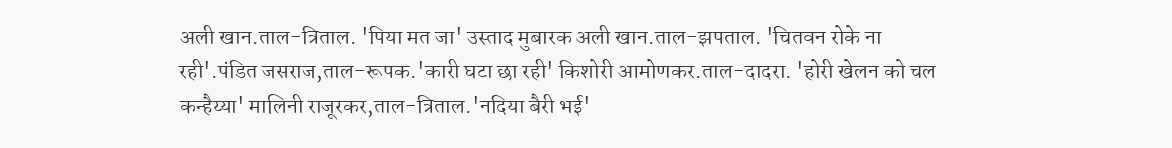अली खान.ताल-त्रिताल. 'पिया मत जा' उस्ताद मुबारक अली खान.ताल-झपताल. 'चितवन रोके ना रही'.पंडित जसराज,ताल-रूपक.'कारी घटा छा रही' किशोरी आमोणकर.ताल-दादरा. 'होरी खेलन को चल कन्हैय्या' मालिनी राजूरकर,ताल-त्रिताल.'नदिया बैरी भई'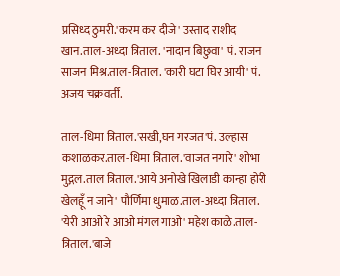प्रसिध्द ठुमरी.'करम कर दीजे' उस्ताद राशीद खान.ताल-अध्दा त्रिताल. 'नादान बिछुवा' पं. राजन साजन मिश्र.ताल-त्रिताल. 'कारी घटा घिर आयी' पं. अजय चक्रवर्ती.

ताल-धिमा त्रिताल.'सखी,घन गरजत'पं. उल्हास कशाळकर.ताल-धिमा त्रिताल.'वाजत नगारे' शोभा मुद्गल.ताल त्रिताल.'आये अनोखे खिलाडी कान्हा होरी खेलहूँ न जाने' पौर्णिमा धुमाळ.ताल-अध्दा त्रिताल. 'येरी आओ रे आओ मंगल गाओ' महेश काळे.ताल-त्रिताल.'बाजे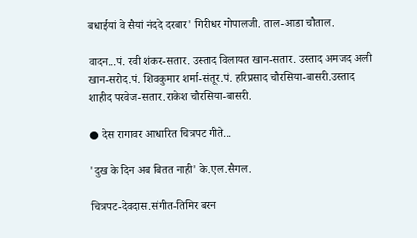बधाईयां वे सैयां नंददे दरबार' गिरीधर गोपालजी. ताल-आडा चौताल.

वादन...पं. रवी शंकर-सतार. उस्ताद विलायत खान-सतार. उस्ताद अमजद अली खान-सरोद.पं. शिवकुमार शर्मा-संतूर.पं. हरिप्रसाद चौरसिया-बासरी.उस्ताद शाहीद परवेज-सतार.राकेश चौरसिया-बासरी.

● देस रागावर आधारित चित्रपट गीते...

'दुख के दिन अब बितत नाही' के.एल.सैगल.

चित्रपट-देवदास.संगीत-तिमिर बरन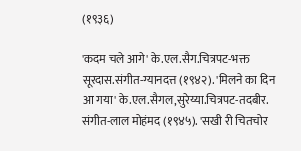(१९३६)

'कदम चले आगे' के.एल.सैग.चित्रपट-भक्त सूरदास.संगीत-ग्यानदत्त (१९४२). 'मिलने का दिन आ गया' के.एल.सैगल,सुरेय्या.चित्रपट-तदबीर. संगीत-लाल मोहंमद (१९४५). 'सखी री चितचोर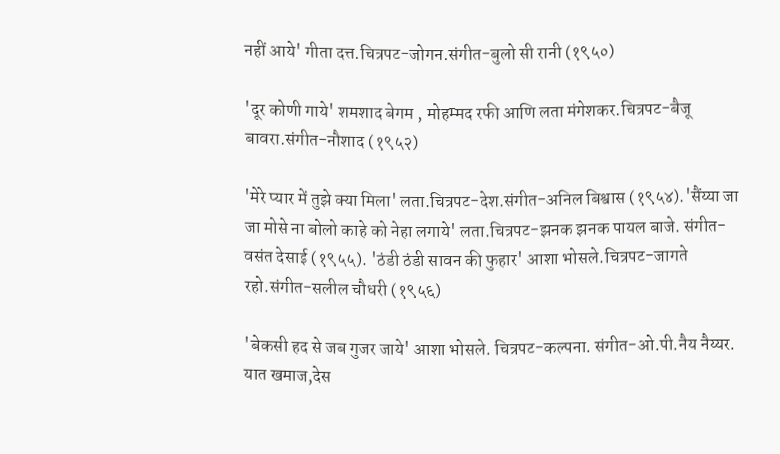नहीं आये' गीता दत्त.चित्रपट-जोगन.संगीत-बुलो सी रानी (१९५०)

'दूर कोणी गाये' शमशाद बेगम , मोहम्मद रफी आणि लता मंगेशकर.चित्रपट-बैजू बावरा.संगीत-नौशाद (१९५२)

'मेरे प्यार में तुझे क्या मिला' लता.चित्रपट-देश.संगीत-अनिल बिश्वास (१९५४).'सैंय्या जा जा मोसे ना बोलो काहे को नेहा लगाये' लता.चित्रपट-झनक झनक पायल बाजे. संगीत-वसंत देसाई (१९५५). 'ठंडी ठंडी सावन की फुहार' आशा भोसले.चित्रपट-जागते रहो.संगीत-सलील चौधरी (१९५६)

'बेकसी हद से जब गुजर जाये' आशा भोसले. चित्रपट-कल्पना. संगीत-ओ.पी.नैय नैय्यर. यात खमाज,देस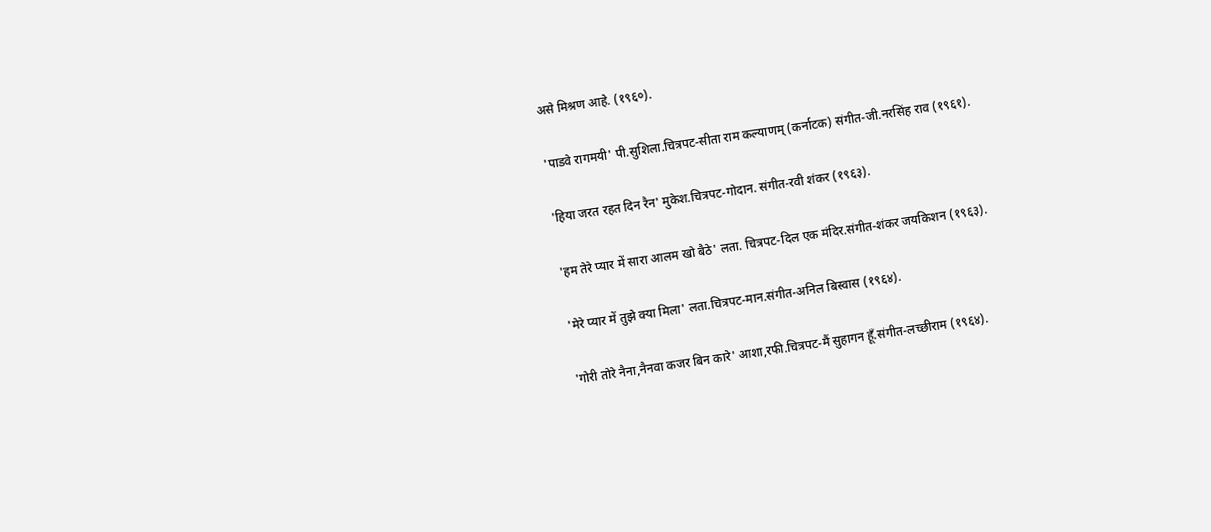असे मिश्रण आहे. (१९६०).

'पाडवे रागमयी' पी.सुशिला.चित्रपट-सीता राम कल्याणम् (कर्नाटक) संगीत-जी.नरसिंह राव (१९६१).

'हिया जरत रहत दिन रैन' मुकेश.चित्रपट-गोदान. संगीत-रवी शंकर (१९६३).

'हम तेरे प्यार में सारा आलम खो बैठे' लता. चित्रपट-दिल एक मंदिर.संगीत-शंकर जयकिशन (१९६३).

'मेरे प्यार में तुझे क्या मिला' लता.चित्रपट-मान.संगीत-अनिल बिस्वास (१९६४).

'गोरी तोरे नैना,नैनवा कजर बिन कारे' आशा,रफी.चित्रपट-मैं सुहागन हूँ.संगीत-लच्छीराम (१९६४).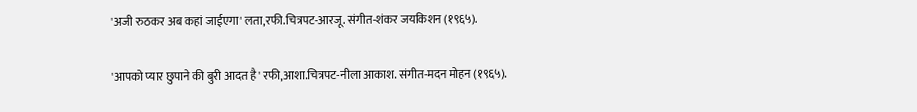'अजी रुठकर अब कहां जाईएगा' लता,रफी.चित्रपट-आरजू. संगीत-शंकर जयकिशन (१९६५).

'आपको प्यार छुपाने की बुरी आदत है' रफी,आशा.चित्रपट-नीला आकाश. संगीत-मदन मोहन (१९६५).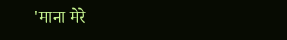'माना मेरे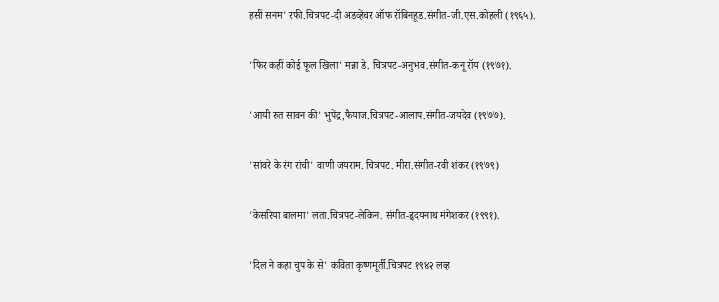हसीं सनम' रफी.चित्रपट-दी अडव्हेंचर ऑफ रॉबिनहूड.संगीत-जी.एस.कोहली (१९६५).

'फिर कहीं कोई फूल खिला' मन्ना डे. चित्रपट-अनुभव.संगीत-कनू रॉय (१९७१).

'आयी रुत सावन की' भुपेंद्र,फैयाज.चित्रपट-आलाप.संगीत-जयदेव (१९७७).

'सांवरे के रंग रांची' वाणी जयराम. चित्रपट. मीरा.संगीत-रवी शंकर (१९७९)

'केसरिया बालमा' लता.चित्रपट-लेकिन. संगीत-हृदयनाथ मंगेशकर (१९९१).

'दिल ने कहा चुप के से' कविता कृष्णमूर्ती.चित्रपट १९४२ लव्ह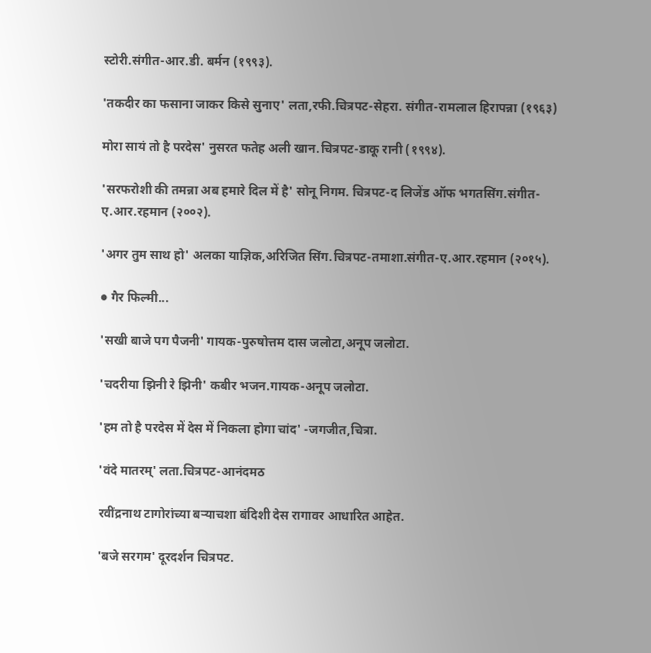स्टोरी.संगीत-आर.डी. बर्मन (१९९३).

'तकदीर का फसाना जाकर किसे सुनाए' लता,रफी.चित्रपट-सेहरा. संगीत-रामलाल हिरापन्ना (१९६३)

मोरा सायं तो है परदेस' नुसरत फतेह अली खान.चित्रपट-डाकू रानी (१९९४).

'सरफरोशी की तमन्ना अब हमारे दिल में है' सोनू निगम. चित्रपट-द लिजेंड ऑफ भगतसिंग.संगीत-ए.आर.रहमान (२००२).

'अगर तुम साथ हो' अलका याज्ञिक,अरिजित सिंग.चित्रपट-तमाशा.संगीत-ए.आर.रहमान (२०१५).

● गैर फिल्मी...

'सखी बाजे पग पैजनी' गायक-पुरुषोत्तम दास जलोटा,अनूप जलोटा.

'चदरीया झिनी रे झिनी' कबीर भजन.गायक-अनूप जलोटा.

'हम तो है परदेस में देस में निकला होगा चांद' -जगजीत,चित्रा.

'वंदे मातरम्' लता.चित्रपट-आनंदमठ

रवींद्रनाथ टागोरांच्या बऱ्याचशा बंदिशी देस रागावर आधारित आहेत.

'बजे सरगम' दूरदर्शन चित्रपट.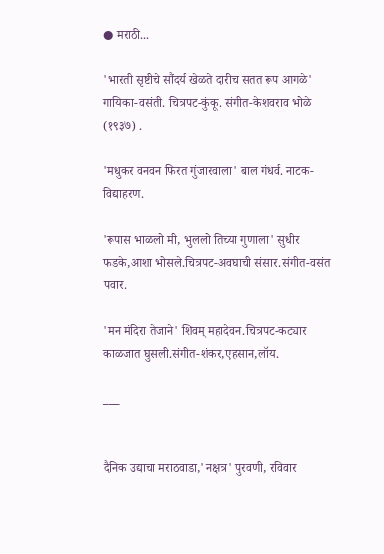● मराठी...

'भारती सृष्टीचे सौंदर्य खेळते दारीच सतत रूप आगळे' गायिका-वसंती. चित्रपट-कुंकू. संगीत-केशवराव भोळे (१९३७) .

'मधुकर वनवन फिरत गुंजारवाला' बाल गंधर्व. नाटक-विद्याहरण.

'रूपास भाळलो मी, भुललो तिच्या गुणाला' सुधीर फडके,आशा भोसले.चित्रपट-अवघाची संसार.संगीत-वसंत पवार.

'मन मंदिरा तेजाने' शिवम् महादेवन.चित्रपट-कट्यार काळजात घुसली.संगीत-शंकर,एहसान,लॉय.

___


दैनिक उद्याचा मराठवाडा,'नक्षत्र' पुरवणी, रविवार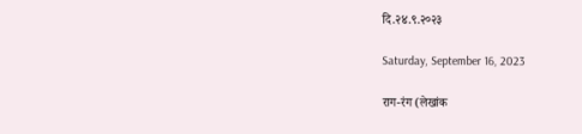दि.२४.९.२०२३

Saturday, September 16, 2023

राग-रंग (लेखांक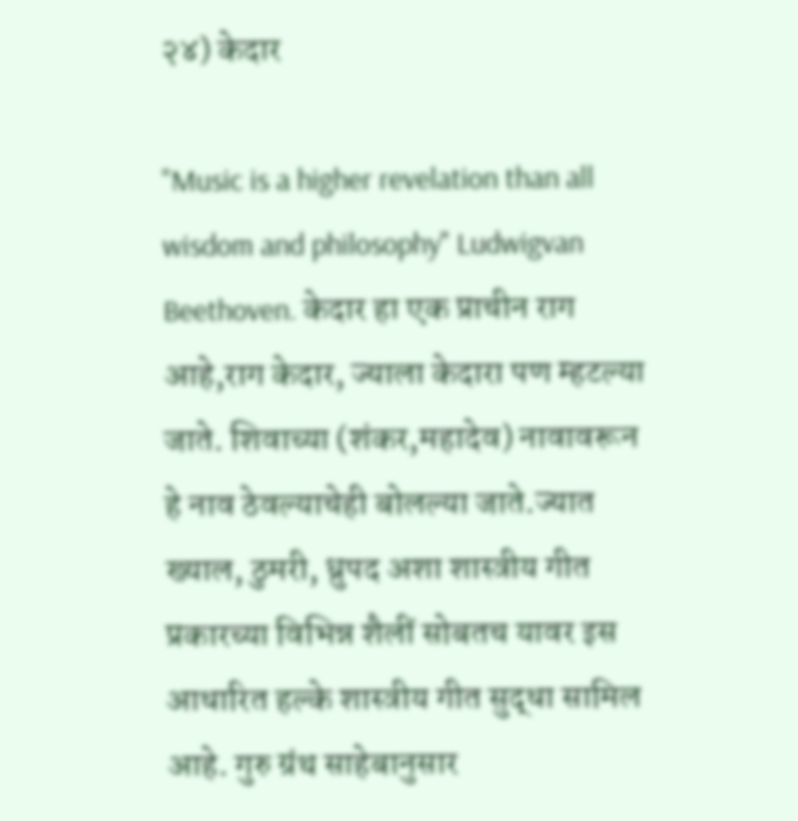२४) केदार

"Music is a higher revelation than all wisdom and philosophy" Ludwigvan Beethoven. केदार हा एक प्राचीन राग आहे,राग केदार, ज्याला केदारा पण म्हटल्या जाते. शिवाच्या (शंकर,महादेव) नावावरून हे नाव ठेवल्याचेही बोलल्या जाते.ज्यात ख्याल, ठुमरी, ध्रुपद अशा शास्त्रीय गीत प्रकारच्या विभिन्न शैलीं सोबतच यावर इस आधारित हल्के शास्त्रीय गीत सुद्धा सामिल आहे. गुरु ग्रंथ साहेबानुसार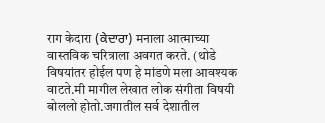राग केदारा (ਕੇਦਾਰਾ) मनाला आत्माच्या वास्तविक चरित्राला अवगत करते. (थोडे विषयांतर होईल पण हे मांडणे मला आवश्यक वाटते.मी मागील लेखात लोक संगीता विषयी बोललो होतो.जगातील सर्व देशातील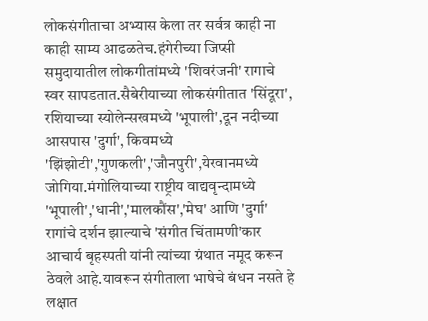लोकसंगीताचा अभ्यास केला तर सर्वत्र काही ना काही साम्य आढळतेच.हंगेरीच्या जिप्सी समुदायातील लोकगीतांमध्ये 'शिवरंजनी' रागाचे स्वर सापडतात.सैबेरीयाच्या लोकसंगीतात 'सिंदूरा', रशियाच्या स्योलेन्सखमध्ये 'भूपाली',दून नदीच्या आसपास 'दुर्गा', किवमध्ये 'झिंझोटी','गुणकली','जौनपुरी',येरवानमध्ये जोगिया.मंगोलियाच्या राष्ट्रीय वाद्यवृन्दामध्ये 'भूपाली','धानी','मालकौंस','मेघ' आणि 'दुर्गा' रागांचे दर्शन झाल्याचे 'संगीत चिंतामणी'कार आचार्य बृहस्पती यांनी त्यांच्या ग्रंथात नमूद करून ठेवले आहे.यावरून संगीताला भाषेचे बंधन नसते हे लक्षात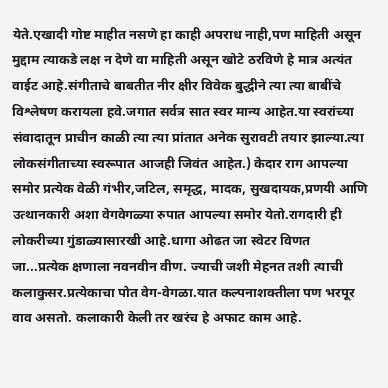येते.एखादी गोष्ट माहीत नसणे हा काही अपराध नाही,पण माहिती असून मुद्दाम त्याकडे लक्ष न देणे वा माहिती असून खोटे ठरविणे हे मात्र अत्यंत वाईट आहे.संगीताचे बाबतीत नीर क्षीर विवेक बुद्धीने त्या त्या बाबींचे विश्लेषण करायला हवे.जगात सर्वत्र सात स्वर मान्य आहेत.या स्वरांच्या संवादातून प्राचीन काळी त्या त्या प्रांतात अनेक सुरावटी तयार झाल्या.त्या लोकसंगीताच्या स्वरूपात आजही जिवंत आहेत.) केदार राग आपल्या समोर प्रत्येक वेळी गंभीर,जटिल, समृद्ध, मादक, सुखदायक,प्रणयी आणि उत्थानकारी अशा वेगवेगळ्या रुपात आपल्या समोर येतो.रागदारी ही लोकरीच्या गुंडाळ्यासारखी आहे.धागा ओढत जा स्वेटर विणत जा...प्रत्येक क्षणाला नवनवीन वीण. ज्याची जशी मेहनत तशी त्याची कलाकुसर.प्रत्येकाचा पोत वेग-वेगळा.यात कल्पनाशक्तीला पण भरपूर वाव असतो. कलाकारी केली तर खरंच हे अफाट काम आहे.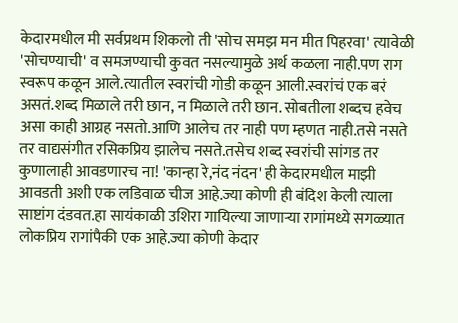केदारमधील मी सर्वप्रथम शिकलो ती 'सोच समझ मन मीत पिहरवा' त्यावेळी 'सोचण्याची' व समजण्याची कुवत नसल्यामुळे अर्थ कळला नाही.पण राग स्वरूप कळून आले.त्यातील स्वरांची गोडी कळून आली.स्वरांचं एक बरं असतं.शब्द मिळाले तरी छान, न मिळाले तरी छान. सोबतीला शब्दच हवेच असा काही आग्रह नसतो.आणि आलेच तर नाही पण म्हणत नाही.तसे नसते तर वाद्यसंगीत रसिकप्रिय झालेच नसते.तसेच शब्द स्वरांची सांगड तर कुणालाही आवडणारच ना! 'कान्हा रे,नंद नंदन' ही केदारमधील माझी आवडती अशी एक लडिवाळ चीज आहे.ज्या कोणी ही बंदिश केली त्याला साष्टांग दंडवत.हा सायंकाळी उशिरा गायिल्या जाणाऱ्या रागांमध्ये सगळ्यात लोकप्रिय रागांपैकी एक आहे.ज्या कोणी केदार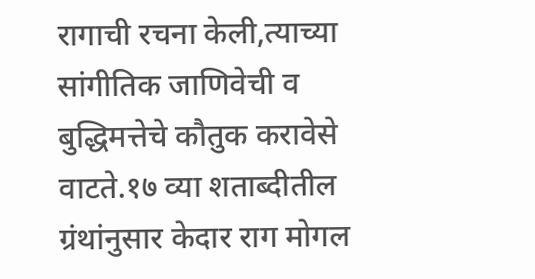रागाची रचना केली,त्याच्या सांगीतिक जाणिवेची व बुद्धिमत्तेचे कौतुक करावेसे वाटते.१७ व्या शताब्दीतील ग्रंथांनुसार केदार राग मोगल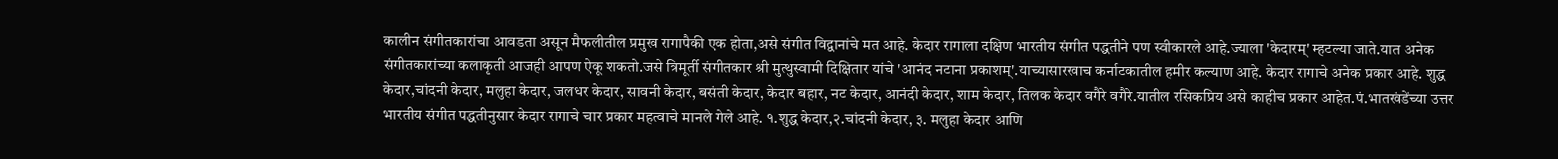कालीन संगीतकारांचा आवडता असून मैफलीतील प्रमुख रागापैकी एक होता,असे संगीत विद्वानांचे मत आहे. केदार रागाला दक्षिण भारतीय संगीत पद्धतीने पण स्वीकारले आहे.ज्याला 'केदारम्' म्हटल्या जाते.यात अनेक संगीतकारांच्या कलाकृती आजही आपण ऐकू शकतो.जसे त्रिमूर्ती संगीतकार श्री मुत्थुस्वामी दिक्षितार यांचे 'आनंद नटाना प्रकाशम्'.याच्यासारखाच कर्नाटकातील हमीर कल्याण आहे. केदार रागाचे अनेक प्रकार आहे. शुद्ध केदार,चांदनी केदार, मलुहा केदार, जलधर केदार, सावनी केदार, बसंती केदार, केदार बहार, नट केदार, आनंदी केदार, शाम केदार, तिलक केदार वगैरे वगैरे.यातील रसिकप्रिय असे काहीच प्रकार आहेत.पं.भातखंडेंच्या उत्तर भारतीय संगीत पद्धतीनुसार केदार रागाचे चार प्रकार महत्वाचे मानले गेले आहे. १.शुद्ध केदार,२.चांदनी केदार, ३. मलुहा केदार आणि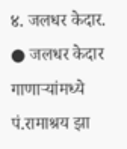४. जलधर केदार. ● जलधर केदार गाणाऱ्यांमध्ये पं.रामाश्रय झा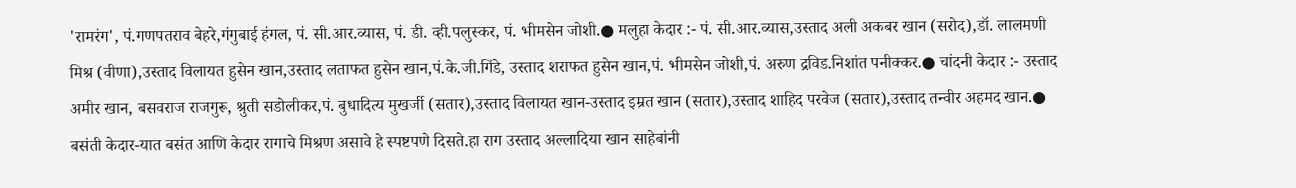'रामरंग', पं.गणपतराव बेहरे,गंगुबाई हंगल, पं. सी.आर.व्यास, पं. डी. व्ही.पलुस्कर, पं. भीमसेन जोशी.● मलुहा केदार :- पं. सी.आर.व्यास,उस्ताद अली अकबर खान (सरोद),डॉ. लालमणी मिश्र (वीणा),उस्ताद विलायत हुसेन खान,उस्ताद लताफत हुसेन खान,पं.के.जी.गिंडे, उस्ताद शराफत हुसेन खान,पं. भीमसेन जोशी,पं. अरुण द्रविड.निशांत पनीक्कर.● चांदनी केदार :- उस्ताद अमीर खान, बसवराज राजगुरू, श्रुती सडोलीकर,पं. बुधादित्य मुखर्जी (सतार),उस्ताद विलायत खान-उस्ताद इम्रत खान (सतार),उस्ताद शाहिद परवेज (सतार),उस्ताद तन्वीर अहमद खान.● बसंती केदार-यात बसंत आणि केदार रागाचे मिश्रण असावे हे स्पष्टपणे दिसते.हा राग उस्ताद अल्लादिया खान साहेबांनी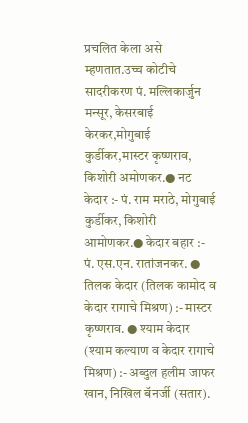प्रचलित केला असे म्हणतात.उच्च कोटीचे सादरीकरण पं. मल्लिकार्जुन मन्सूर, केसरबाई केरकर,मोगुबाई कुर्डीकर,मास्टर कृष्णराव, किशोरी अमोणकर.● नट केदार :- पं. राम मराठे, मोगुबाई कुर्डीकर, किशोरी आमोणकर.● केदार बहार :- पं. एस.एन. रातांजनकर. ● तिलक केदार (तिलक कामोद व केदार रागाचे मिश्रण) :- मास्टर कृष्णराव. ● श्याम केदार (श्याम कल्याण व केदार रागाचे मिश्रण) :- अब्दुल हलीम जाफर खान, निखिल बॅनर्जी (सतार).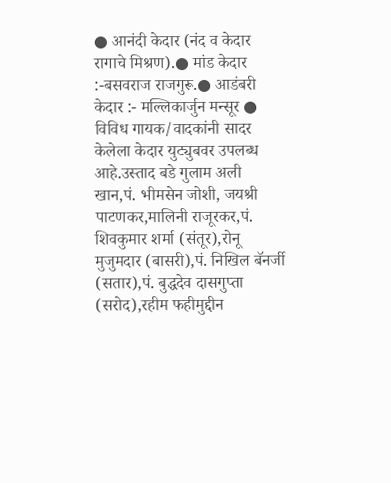● आनंदी केदार (नंद व केदार रागाचे मिश्रण).● मांड केदार :-बसवराज राजगुरू.● आडंबरी केदार :- मल्लिकार्जुन मन्सूर ● विविध गायक/वादकांनी सादर केलेला केदार युट्युबवर उपलब्ध आहे.उस्ताद बडे गुलाम अली खान,पं. भीमसेन जोशी, जयश्री पाटणकर,मालिनी राजूरकर,पं. शिवकुमार शर्मा (संतूर),रोनू मुजुमदार (बासरी),पं. निखिल बॅनर्जी (सतार),पं. बुद्धदेव दासगुप्ता (सरोद),रहीम फहीमुद्दीन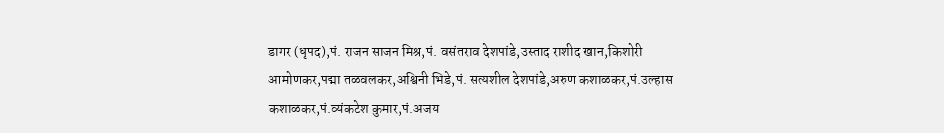डागर (धृपद),पं. राजन साजन मिश्र,पं. वसंतराव देशपांडे,उस्ताद राशीद खान,किशोरी आमोणकर,पद्मा तळवलकर,अश्विनी भिडे,पं. सत्यशील देशपांडे,अरुण कशाळकर,पं.उल्हास कशाळकर,पं.व्यंकटेश कुमार,पं.अजय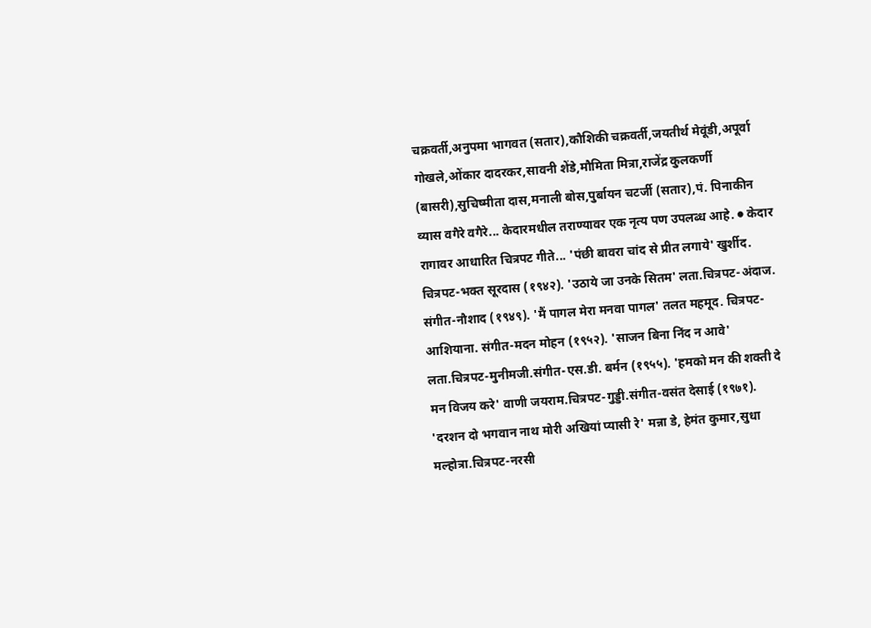चक्रवर्ती,अनुपमा भागवत (सतार),कौशिकी चक्रवर्ती,जयतीर्थ मेवूंडी,अपूर्वा गोखले,ओंकार दादरकर,सावनी शेंडे,मौमिता मित्रा,राजेंद्र कुलकर्णी (बासरी),सुचिष्मीता दास,मनाली बोस,पुर्बायन चटर्जी (सतार),पं. पिनाकीन व्यास वगैरे वगैरे... केदारमधील तराण्यावर एक नृत्य पण उपलब्ध आहे. ● केदार रागावर आधारित चित्रपट गीते... 'पंछी बावरा चांद से प्रीत लगाये' खुर्शीद. चित्रपट-भक्त सूरदास (१९४२). 'उठाये जा उनके सितम' लता.चित्रपट-अंदाज. संगीत-नौशाद (१९४९). 'मैं पागल मेरा मनवा पागल' तलत महमूद. चित्रपट-आशियाना. संगीत-मदन मोहन (१९५२). 'साजन बिना निंद न आवे' लता.चित्रपट-मुनीमजी.संगीत-एस.डी. बर्मन (१९५५). 'हमको मन की शक्ती दे मन विजय करे' वाणी जयराम.चित्रपट-गुड्डी.संगीत-वसंत देसाई (१९७१). 'दरशन दो भगवान नाथ मोरी अखियां प्यासी रे' मन्ना डे, हेमंत कुमार,सुधा मल्होत्रा.चित्रपट-नरसी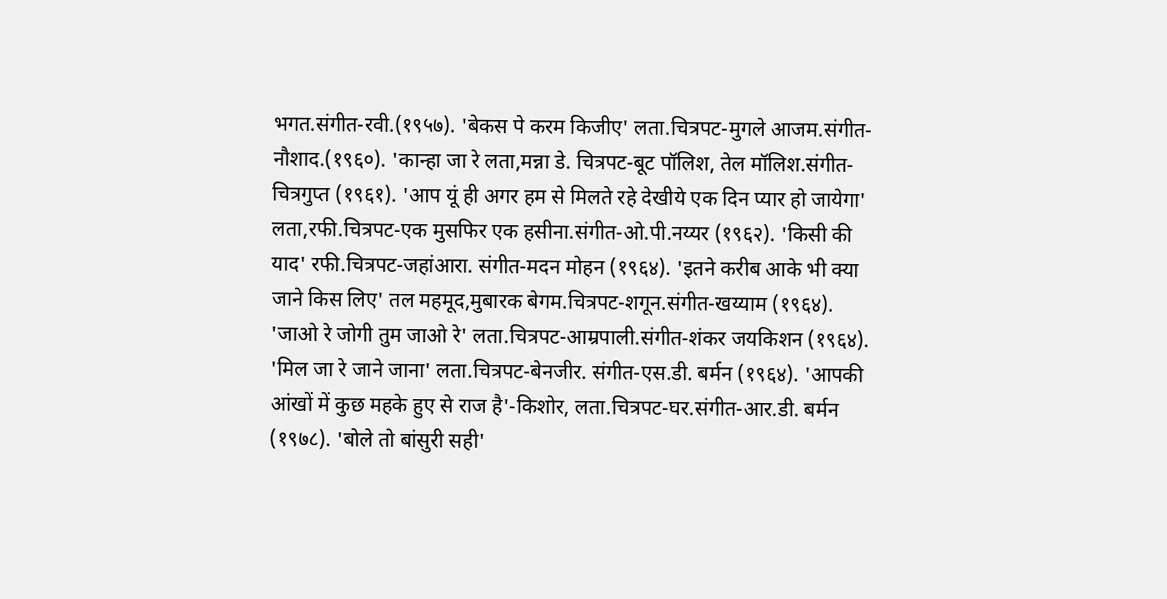भगत.संगीत-रवी.(१९५७). 'बेकस पे करम किजीए' लता.चित्रपट-मुगले आजम.संगीत-नौशाद.(१९६०). 'कान्हा जा रे लता,मन्ना डे. चित्रपट-बूट पॉलिश, तेल मॉलिश.संगीत-चित्रगुप्त (१९६१). 'आप यूं ही अगर हम से मिलते रहे देखीये एक दिन प्यार हो जायेगा' लता,रफी.चित्रपट-एक मुसफिर एक हसीना.संगीत-ओ.पी.नय्यर (१९६२). 'किसी की याद' रफी.चित्रपट-जहांआरा. संगीत-मदन मोहन (१९६४). 'इतने करीब आके भी क्या जाने किस लिए' तल महमूद,मुबारक बेगम.चित्रपट-शगून.संगीत-खय्याम (१९६४). 'जाओ रे जोगी तुम जाओ रे' लता.चित्रपट-आम्रपाली.संगीत-शंकर जयकिशन (१९६४). 'मिल जा रे जाने जाना' लता.चित्रपट-बेनजीर. संगीत-एस.डी. बर्मन (१९६४). 'आपकी आंखों में कुछ महके हुए से राज है'-किशोर, लता.चित्रपट-घर.संगीत-आर.डी. बर्मन (१९७८). 'बोले तो बांसुरी सही'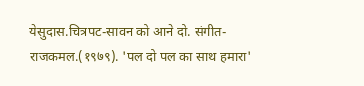येसुदास.चित्रपट-सावन को आने दो. संगीत-राजकमल.(१९७९). 'पल दो पल का साथ हमारा'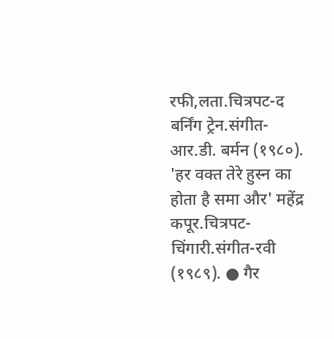रफी,लता.चित्रपट-द बर्निंग ट्रेन.संगीत-आर.डी. बर्मन (१९८०). 'हर वक्त तेरे हुस्न का होता है समा और' महेंद्र कपूर.चित्रपट-चिंगारी.संगीत-रवी (१९८९). ● गैर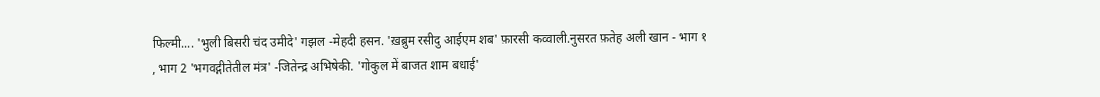फिल्मी.... 'भुली बिसरी चंद उमीदे' गझल -मेहदी हसन. 'ख़ब्रुम रसीदु आईएम शब' फ़ारसी कव्वाली.नुसरत फ़तेह अली खान - भाग १ , भाग 2 'भगवद्गीतेतील मंत्र' -जितेन्द्र अभिषेकी. 'गोकुल में बाजत शाम बधाई'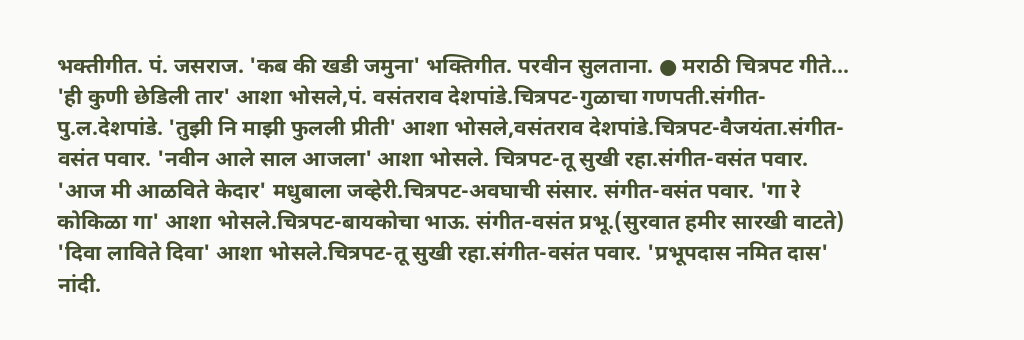भक्तीगीत. पं. जसराज. 'कब की खडी जमुना' भक्तिगीत. परवीन सुलताना. ● मराठी चित्रपट गीते... 'ही कुणी छेडिली तार' आशा भोसले,पं. वसंतराव देशपांडे.चित्रपट-गुळाचा गणपती.संगीत-पु.ल.देशपांडे. 'तुझी नि माझी फुलली प्रीती' आशा भोसले,वसंतराव देशपांडे.चित्रपट-वैजयंता.संगीत-वसंत पवार. 'नवीन आले साल आजला' आशा भोसले. चित्रपट-तू सुखी रहा.संगीत-वसंत पवार. 'आज मी आळविते केदार' मधुबाला जव्हेरी.चित्रपट-अवघाची संसार. संगीत-वसंत पवार. 'गा रे कोकिळा गा' आशा भोसले.चित्रपट-बायकोचा भाऊ. संगीत-वसंत प्रभू.(सुरवात हमीर सारखी वाटते) 'दिवा लाविते दिवा' आशा भोसले.चित्रपट-तू सुखी रहा.संगीत-वसंत पवार. 'प्रभूपदास नमित दास' नांदी.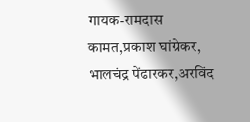गायक-रामदास कामत,प्रकाश घांग्रेकर, भालचंद्र पेंढारकर,अरविंद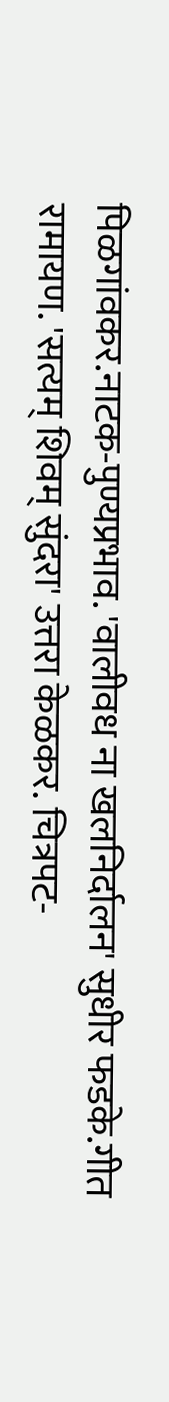पिळगांवकर.नाटक-पुण्यप्रभाव. 'वालीवध ना खलनिर्दालन' सुधीर फडके.गीत रामायण. 'सत्यम् शिवम् सुंदरा' उत्तरा केळकर. चित्रपट-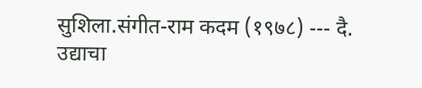सुशिला.संगीत-राम कदम (१९७८) --- दै. उद्याचा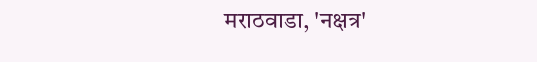मराठवाडा, 'नक्षत्र'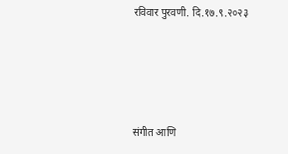रविवार पुरवणी. दि.१७.९.२०२३




संगीत आणि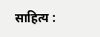साहित्य :